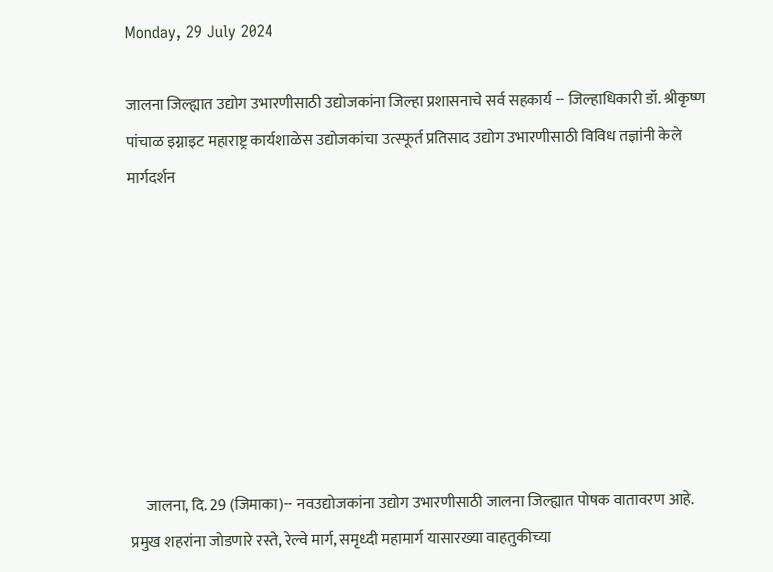Monday, 29 July 2024

जालना जिल्ह्यात उद्योग उभारणीसाठी उद्योजकांना जिल्हा प्रशासनाचे सर्व सहकार्य -- जिल्हाधिकारी डॉ. श्रीकृष्ण पांचाळ इग्नाइट महाराष्ट्र कार्यशाळेस उद्योजकांचा उत्स्फूर्त प्रतिसाद उद्योग उभारणीसाठी विविध तज्ञांनी केले मार्गदर्शन








     जालना, दि. 29 (जिमाका)-- नवउद्योजकांना उद्योग उभारणीसाठी जालना जिल्ह्यात पोषक वातावरण आहे. प्रमुख शहरांना जोडणारे रस्ते, रेल्वे मार्ग, समृध्दी महामार्ग यासारख्या वाहतुकीच्या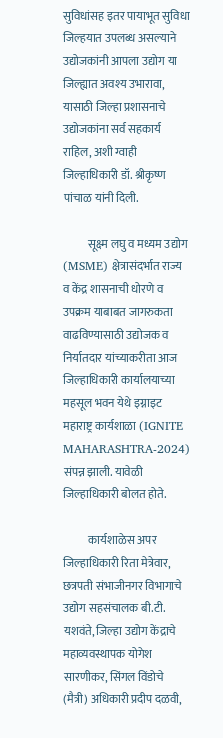सुविधांसह इतर पायाभूत सुविधा जिल्हयात उपलब्ध असल्याने उद्योजकांनी आपला उद्योग या जिल्ह्यात अवश्य उभारावा, यासाठी जिल्हा प्रशासनाचे उद्योजकांना सर्व सहकार्य राहिल, अशी ग्वाही जिल्हाधिकारी डॉ. श्रीकृष्ण पांचाळ यांनी दिली.

           सूक्ष्म लघु व मध्यम उद्योग (MSME) क्षेत्रासंदर्भात राज्य व केंद्र शासनाची धोरणे व उपक्रम याबाबत जागरुकता वाढविण्यासाठी उद्योजक व निर्यातदार यांच्याकरीता आज जिल्हाधिकारी कार्यालयाच्या महसूल भवन येथे इग्नाइट महाराष्ट्र कार्यशाळा (IGNITE MAHARASHTRA-2024)  संपन्न झाली. यावेळी जिल्हाधिकारी बोलत होते.

           कार्यशाळेस अपर जिल्हाधिकारी रिता मेत्रेवार, छत्रपती संभाजीनगर विभागाचे उद्योग सहसंचालक बी.टी. यशवंते, जिल्हा उद्योग केंद्राचे महाव्यवस्थापक योगेश सारणीकर, सिंगल विंडोचे (मैत्री) अधिकारी प्रदीप दळवी,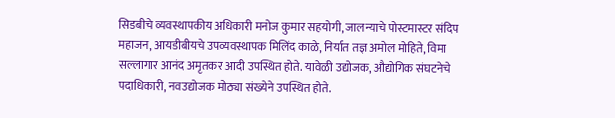सिडबीचे व्यवस्थापकीय अधिकारी मनोज कुमार सहयोगी, जालन्याचे पोस्टमास्टर संदिप महाजन, आयडीबीयचे उपव्यवस्थापक मिलिंद काळे, निर्यात तज्ञ अमोल मोहिते, विमा सल्लागार आनंद अमृतकर आदी उपस्थित होते. यावेळी उद्योजक, औद्योगिक संघटनेचे पदाधिकारी, नवउद्योजक मोठ्या संख्येने उपस्थित होते.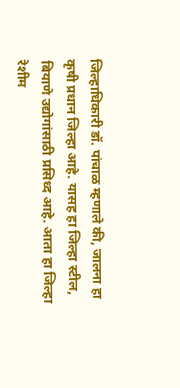जिल्हाधिकारी डॉ. पांचाळ म्हणाले की, जालना हा कृषी प्रधान जिल्हा आहे. यासह हा जिल्हा स्टील, बियाणे उद्योगांसाठी प्रसिध्द आहे. आता हा जिल्हा रेशीम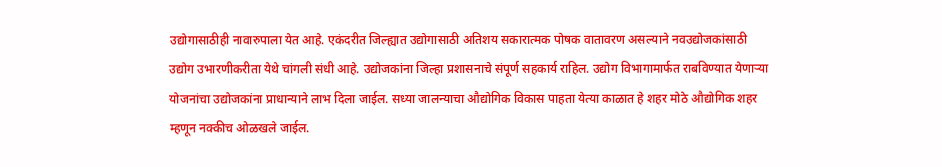उद्योगासाठीही नावारुपाला येत आहे. एकंदरीत जिल्ह्यात उद्योगासाठी अतिशय सकारात्मक पोषक वातावरण असल्याने नवउद्योजकांसाठी उद्योग उभारणीकरीता येथे चांगली संधी आहे. उद्योजकांना जिल्हा प्रशासनाचे संपूर्ण सहकार्य राहिल. उद्योग विभागामार्फत राबविण्यात येणाऱ्या योजनांचा उद्योजकांना प्राधान्याने लाभ दिला जाईल. सध्या जालन्याचा औद्योगिक विकास पाहता येत्या काळात हे शहर मोठे औद्योगिक शहर म्हणून नक्कीच ओळखले जाईल.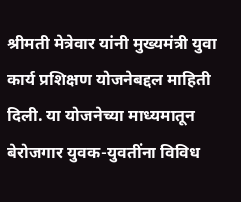श्रीमती मेत्रेवार यांनी मुख्यमंत्री युवा कार्य प्रशिक्षण योजनेबद्दल माहिती दिली. या योजनेच्या माध्यमातून बेरोजगार युवक-युवतींना विविध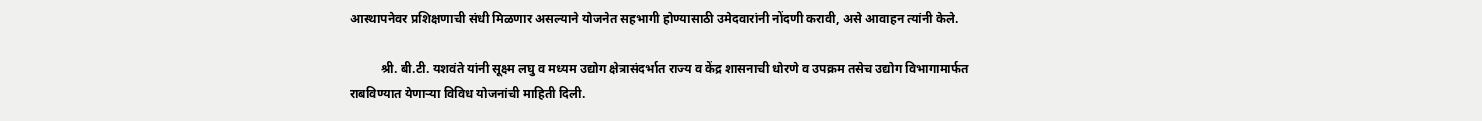आस्थापनेवर प्रशिक्षणाची संधी मिळणार असल्याने योजनेत सहभागी होण्यासाठी उमेदवारांनी नोंदणी करावी, असे आवाहन त्यांनी केले.

          श्री. बी.टी. यशवंते यांनी सूक्ष्म लघु व मध्यम उद्योग क्षेत्रासंदर्भात राज्य व केंद्र शासनाची धोरणे व उपक्रम तसेच उद्योग विभागामार्फत राबविण्यात येणाऱ्या विविध योजनांची माहिती दिली.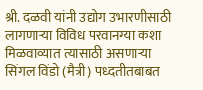श्री. दळवी यांनी उद्योग उभारणीसाठी लागणाऱ्या विविध परवानग्या कशा मिळवाव्यात त्यासाठी असणाऱ्या सिंगल विंडो (मैत्री) पध्दतीतबाबत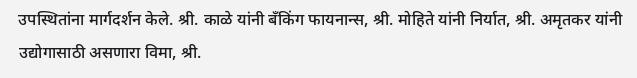उपस्थितांना मार्गदर्शन केले. श्री. काळे यांनी बँकिंग फायनान्स, श्री. मोहिते यांनी निर्यात, श्री. अमृतकर यांनी उद्योगासाठी असणारा विमा, श्री.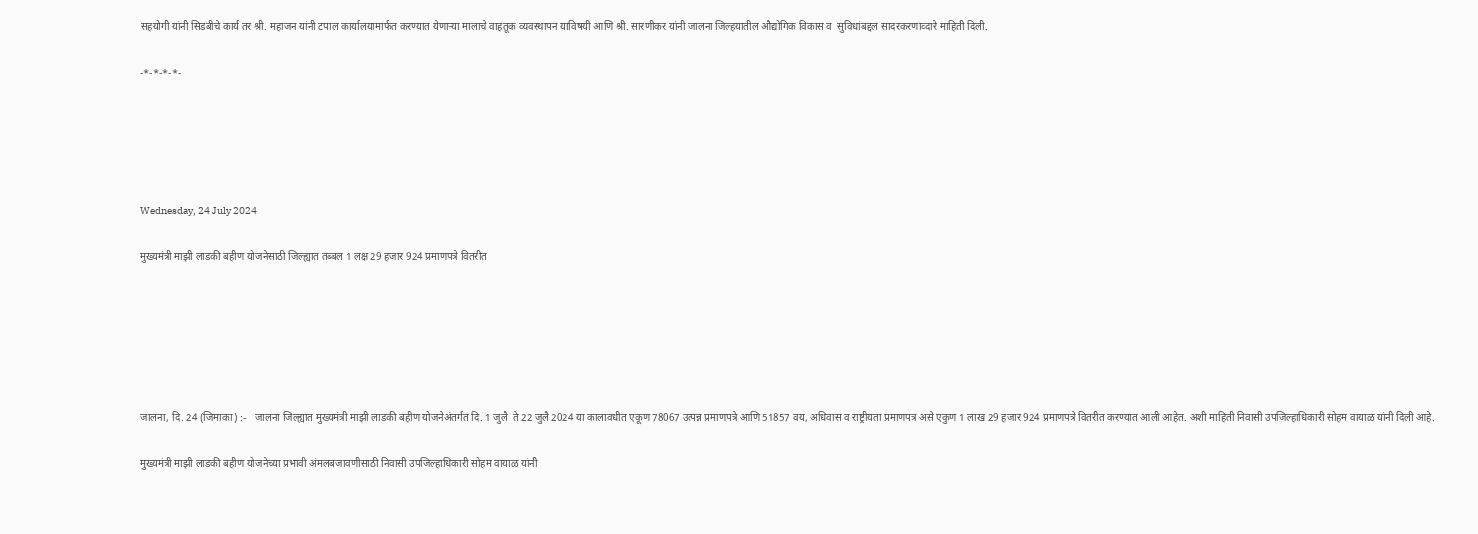सहयोगी यांनी सिडबीचे कार्य तर श्री. महाजन यांनी टपाल कार्यालयामार्फत करण्यात येणाऱ्या मालाचे वाहतूक व्यवस्थापन याविषयी आणि श्री. सारणीकर यांनी जालना जिल्हयातील औद्योगिक विकास व  सुविधांबद्दल सादरकरणाव्दारे माहिती दिली.

-*-*-*-*-





Wednesday, 24 July 2024

मुख्यमंत्री माझी लाडकी बहीण योजनेसाठी जिल्ह्यात तब्बल 1 लक्ष 29 हजार 924 प्रमाणपत्रे वितरीत






जालना, दि. 24 (जिमाका) :-   जालना जिल्ह्यात मुख्यमंत्री माझी लाडकी बहीण योजनेअंतर्गत दि. 1 जुलै  ते 22 जुलै 2024 या कालावधीत एकूण 78067 उत्पन्न प्रमाणपत्रे आणि 51857 वय, अधिवास व राष्ट्रीयता प्रमाणपत्र असे एकुण 1 लाख 29 हजार 924 प्रमाणपत्रे वितरीत करण्यात आली आहेत. अशी माहिती निवासी उपजिल्हाधिकारी सोहम वायाळ यांनी दिली आहे.

मुख्यमंत्री माझी लाडकी बहीण योजनेच्या प्रभावी अंमलबजावणीसाठी निवासी उपजिल्हाधिकारी सोहम वायाळ यांनी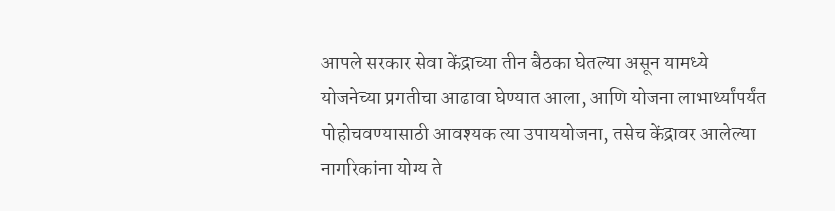आपले सरकार सेवा केंद्राच्या तीन बैठका घेतल्या असून यामध्ये योजनेच्या प्रगतीचा आढावा घेण्यात आला, आणि योजना लाभार्थ्यांपर्यंत पोहोचवण्यासाठी आवश्यक त्या उपाययोजना, तसेच केंद्रावर आलेल्या नागरिकांना योग्य ते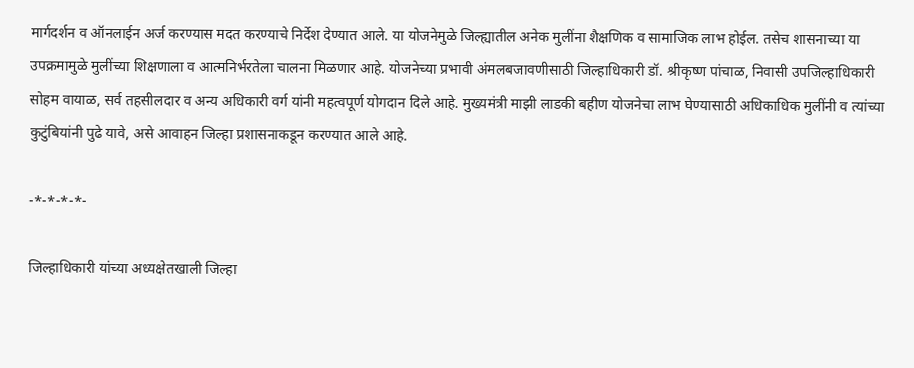मार्गदर्शन व ऑनलाईन अर्ज करण्यास मदत करण्याचे निर्देश देण्यात आले. या योजनेमुळे जिल्ह्यातील अनेक मुलींना शैक्षणिक व सामाजिक लाभ होईल. तसेच शासनाच्या या उपक्रमामुळे मुलींच्या शिक्षणाला व आत्मनिर्भरतेला चालना मिळणार आहे. योजनेच्या प्रभावी अंमलबजावणीसाठी जिल्हाधिकारी डॉ. श्रीकृष्ण पांचाळ, निवासी उपजिल्हाधिकारी सोहम वायाळ, सर्व तहसीलदार व अन्य अधिकारी वर्ग यांनी महत्वपूर्ण योगदान दिले आहे. मुख्यमंत्री माझी लाडकी बहीण योजनेचा लाभ घेण्यासाठी अधिकाधिक मुलींनी व त्यांच्या कुटुंबियांनी पुढे यावे, असे आवाहन जिल्हा प्रशासनाकडून करण्यात आले आहे.

-*-*-*-*-

जिल्हाधिकारी यांच्या अध्यक्षेतखाली जिल्हा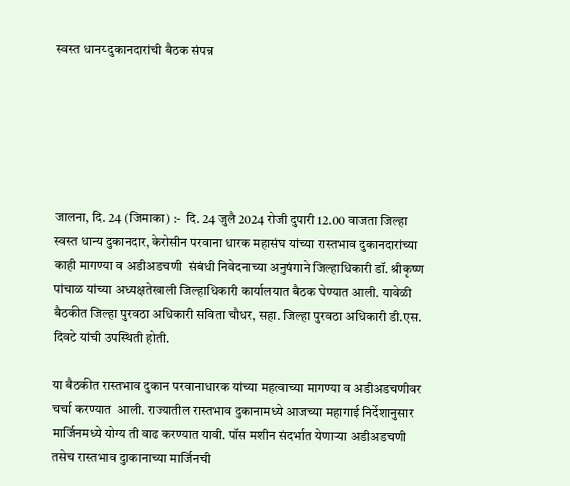स्वस्त धानय्‍ दुकानदारांची बैठक संपन्न






जालना, दि. 24 (जिमाका) :-  दि. 24 जुलै 2024 रोजी दुपारी 12.00 वाजता जिल्हा स्वस्त धान्य दुकानदार, केरोसीन परवाना धारक महासंघ यांच्या रास्तभाव दुकानदारांच्या काही मागण्या व अडीअडचणी  संबंधी निवेदनाच्या अनुषंगाने जिल्हाधिकारी डॉ. श्रीकृष्ण पांचाळ यांच्या अध्यक्षतेखाली जिल्हाधिकारी कार्यालयात बैठक घेण्यात आली. यावेळी बैठकीत जिल्हा पुरवठा अधिकारी सविता चौधर, सहा. जिल्हा पुरवठा अधिकारी डी.एस. दिवटे यांची उपस्थिती होती.

या बैठकीत रास्तभाव दुकान परवानाधारक यांच्या महत्वाच्या मागण्या व अडीअडचणीवर चर्चा करण्यात  आली. राज्यातील रास्तभाव दुकानामध्ये आजच्या महागाई निर्देशानुसार मार्जिनमध्ये योग्य ती वाढ करण्यात यावी. पॉस मशीन संदर्भात येणाऱ्या अडीअडचणी तसेच रास्तभाव दुाकानाच्या मार्जिनची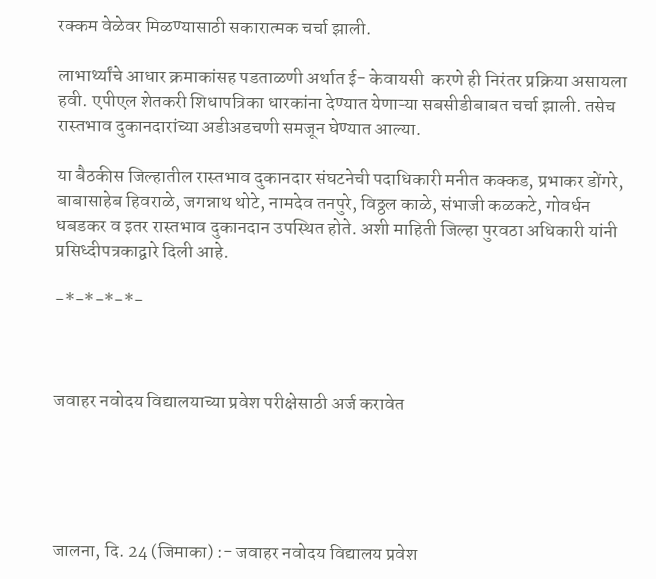रक्कम वेळेवर मिळण्यासाठी सकारात्मक चर्चा झाली.

लाभार्थ्यांचे आधार क्रमाकांसह पडताळणी अर्थात ई- केवायसी  करणे ही निरंतर प्रक्रिया असायला हवी. एपीएल शेतकरी शिधापत्रिका धारकांना देण्यात येणाऱ्या सबसीडीबाबत चर्चा झाली. तसेच रास्तभाव दुकानदारांच्या अडीअडचणी समजून घेण्यात आल्या.

या बैठकीस जिल्हातील रास्तभाव दुकानदार संघटनेची पदाधिकारी मनीत कक्कड, प्रभाकर डोंगरे, बाबासाहेब हिवराळे, जगन्नाथ थोटे, नामदेव तनपुरे, विठ्ठल काळे, संभाजी कळकटे, गोवर्धन धबडकर व इतर रास्तभाव दुकानदान उपस्थित होते. अशी माहिती जिल्हा पुरवठा अधिकारी यांनी प्रसिध्दीपत्रकाद्वारे दिली आहे.

-*-*-*-*-



जवाहर नवोदय विद्यालयाच्या प्रवेश परीक्षेसाठी अर्ज करावेत





जालना, दि. 24 (जिमाका) :- जवाहर नवोदय विद्यालय प्रवेश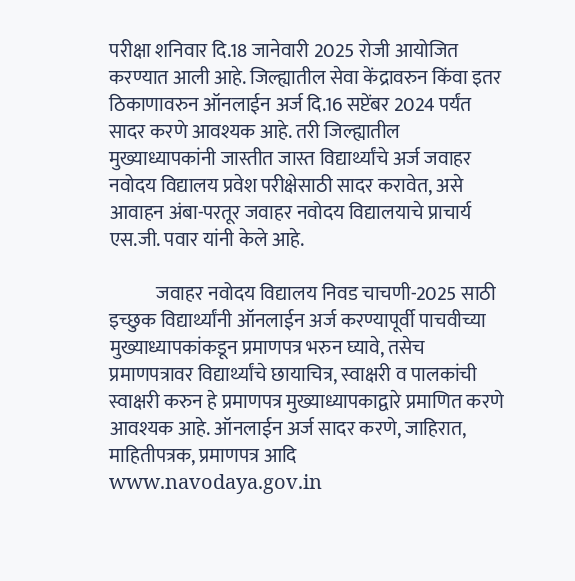परीक्षा शनिवार दि.18 जानेवारी 2025 रोजी आयोजित करण्यात आली आहे. जिल्ह्यातील सेवा केंद्रावरुन किंवा इतर ठिकाणावरुन ऑनलाईन अर्ज दि.16 सप्टेंबर 2024 पर्यंत सादर करणे आवश्यक आहे. तरी जिल्ह्यातील मुख्याध्यापकांनी जास्तीत जास्त विद्यार्थ्यांचे अर्ज जवाहर नवोदय विद्यालय प्रवेश परीक्षेसाठी सादर करावेत, असे आवाहन अंबा-परतूर जवाहर नवोदय विद्यालयाचे प्राचार्य एस.जी. पवार यांनी केले आहे.

            जवाहर नवोदय विद्यालय निवड चाचणी-2025 साठी इच्छुक विद्यार्थ्यांनी ऑनलाईन अर्ज करण्यापूर्वी पाचवीच्या मुख्याध्यापकांकडून प्रमाणपत्र भरुन घ्यावे, तसेच प्रमाणपत्रावर विद्यार्थ्यांचे छायाचित्र, स्वाक्षरी व पालकांची स्वाक्षरी करुन हे प्रमाणपत्र मुख्याध्यापकाद्वारे प्रमाणित करणे आवश्यक आहे. ऑनलाईन अर्ज सादर करणे, जाहिरात, माहितीपत्रक, प्रमाणपत्र आदि www.navodaya.gov.in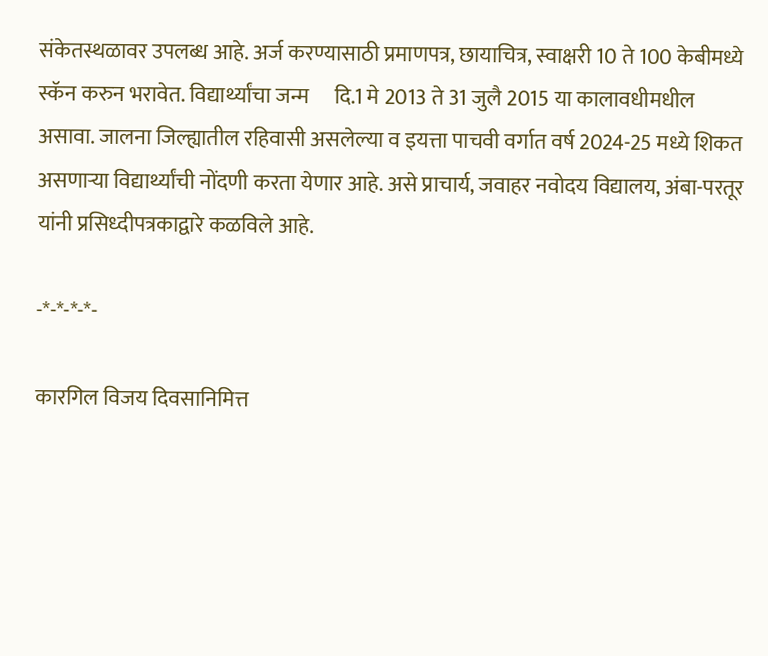संकेतस्थळावर उपलब्ध आहे. अर्ज करण्यासाठी प्रमाणपत्र, छायाचित्र, स्वाक्षरी 10 ते 100 केबीमध्ये स्कॅन करुन भरावेत. विद्यार्थ्यांचा जन्म      दि.1 मे 2013 ते 31 जुलै 2015 या कालावधीमधील असावा. जालना जिल्ह्यातील रहिवासी असलेल्या व इयत्ता पाचवी वर्गात वर्ष 2024-25 मध्ये शिकत असणाऱ्या विद्यार्थ्यांची नोंदणी करता येणार आहे. असे प्राचार्य, जवाहर नवोदय विद्यालय, अंबा-परतूर यांनी प्रसिध्दीपत्रकाद्वारे कळविले आहे.

-*-*-*-*-

कारगिल विजय दिवसानिमित्त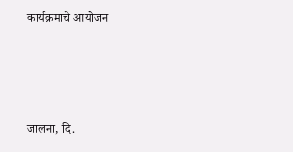कार्यक्रमाचे आयोजन





जालना, दि.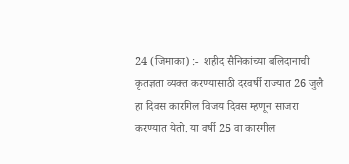24 (जिमाका) :-  शहीद सैनिकांच्या बलिदानाची कृतज्ञता व्यक्त करण्यासाठी दरवर्षी राज्यात 26 जुलै हा दिवस कारगिल विजय दिवस म्हणून साजरा करण्यात येतो. या वर्षी 25 वा कारगील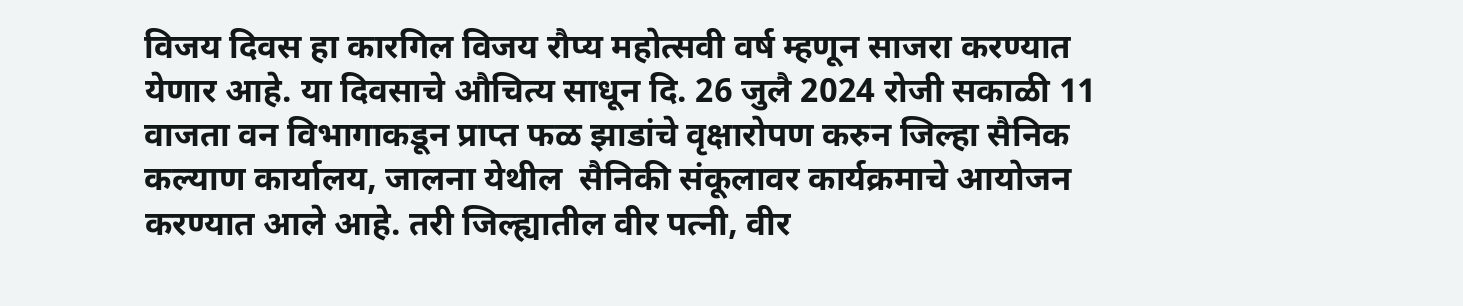विजय दिवस हा कारगिल विजय रौप्य महोत्सवी वर्ष म्हणून साजरा करण्यात येणार आहे. या दिवसाचे औचित्य साधून दि. 26 जुलै 2024 रोजी सकाळी 11 वाजता वन विभागाकडून प्राप्त फळ झाडांचे वृक्षारोपण करुन जिल्हा सैनिक कल्याण कार्यालय, जालना येथील  सैनिकी संकूलावर कार्यक्रमाचे आयोजन करण्यात आले आहे. तरी जिल्ह्यातील वीर पत्नी, वीर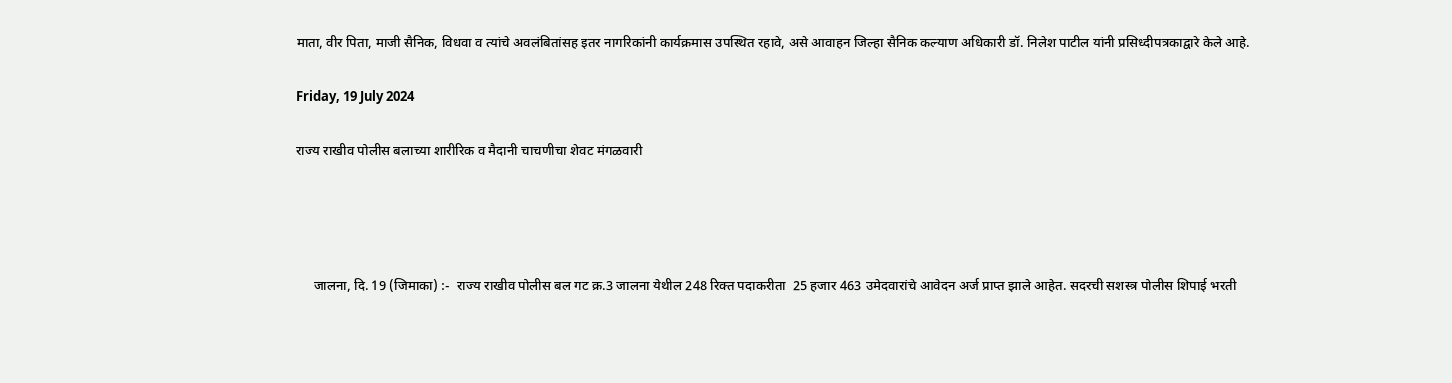माता, वीर पिता, माजी सैनिक, विधवा व त्यांचे अवलंबितांसह इतर नागरिकांनी कार्यक्रमास उपस्थित रहावे, असे आवाहन जिल्हा सैनिक कल्याण अधिकारी डॉ. निलेश पाटील यांनी प्रसिध्दीपत्रकाद्वारे केले आहे.

Friday, 19 July 2024

राज्य राखीव पोलीस बलाच्या शारीरिक व मैदानी चाचणीचा शेवट मंगळवारी




     जालना, दि. 19 (जिमाका) :-  राज्य राखीव पोलीस बल गट क्र.3 जालना येथील 248 रिक्त पदाकरीता  25 हजार 463 उमेदवारांचे आवेदन अर्ज प्राप्त झाले आहेत. सदरची सशस्त्र पोलीस शिपाई भरती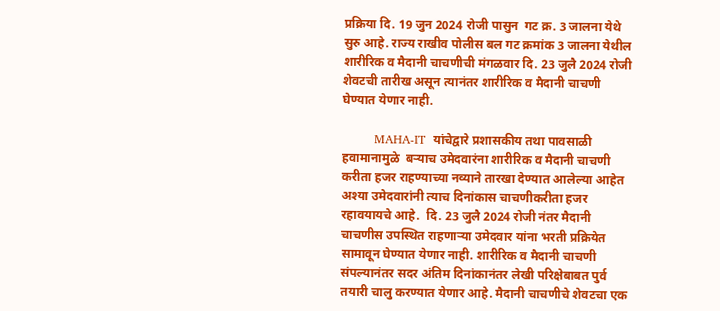प्रक्रिया दि. 19 जुन 2024 रोजी पासुन  गट क्र. 3 जालना येथे सुरु आहे. राज्य राखीव पोलीस बल गट क्रमांक 3 जालना येथील शारीरिक व मैदानी चाचणीची मंगळवार दि. 23 जुलै 2024 रोजी शेवटची तारीख असून त्यानंतर शारीरिक व मैदानी चाचणी घेण्यात येणार नाही.

        MAHA-IT  यांचेद्वारे प्रशासकीय तथा पावसाळी हवामानामुळे  बऱ्याच उमेदवारंना शारीरिक व मैदानी चाचणी करीता हजर राहण्याच्या नव्याने तारखा देण्यात आलेल्या आहेत अश्या उमेदवारांनी त्याच दिनांकास चाचणीकरीता हजर रहावयायचे आहे.  दि. 23 जुलै 2024 रोजी नंतर मैदानी चाचणीस उपस्थित राहणाऱ्या उमेदवार यांना भरती प्रक्रियेत सामावून घेण्यात येणार नाही. शारीरिक व मैदानी चाचणी संपल्यानंतर सदर अंतिम दिनांकानंतर लेखी परिक्षेबाबत पुर्व तयारी चालु करण्यात येणार आहे. मैदानी चाचणीचे शेवटचा एक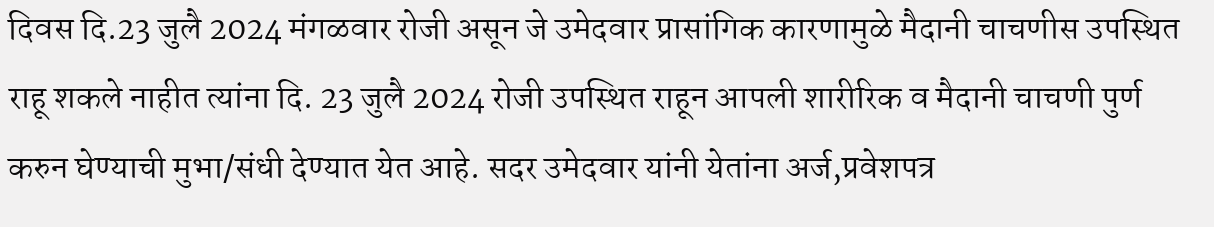दिवस दि.23 जुलै 2024 मंगळवार रोजी असून जे उमेदवार प्रासांगिक कारणामुळे मैदानी चाचणीस उपस्थित राहू शकले नाहीत त्यांना दि. 23 जुलै 2024 रोजी उपस्थित राहून आपली शारीरिक व मैदानी चाचणी पुर्ण करुन घेण्याची मुभा/संधी देण्यात येत आहे. सदर उमेदवार यांनी येतांना अर्ज,प्रवेशपत्र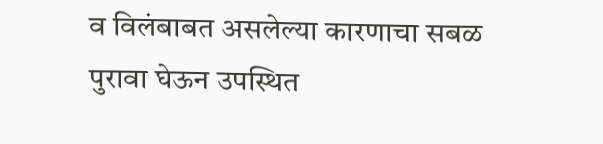व विलंबाबत असलेल्या कारणाचा सबळ पुरावा घेऊन उपस्थित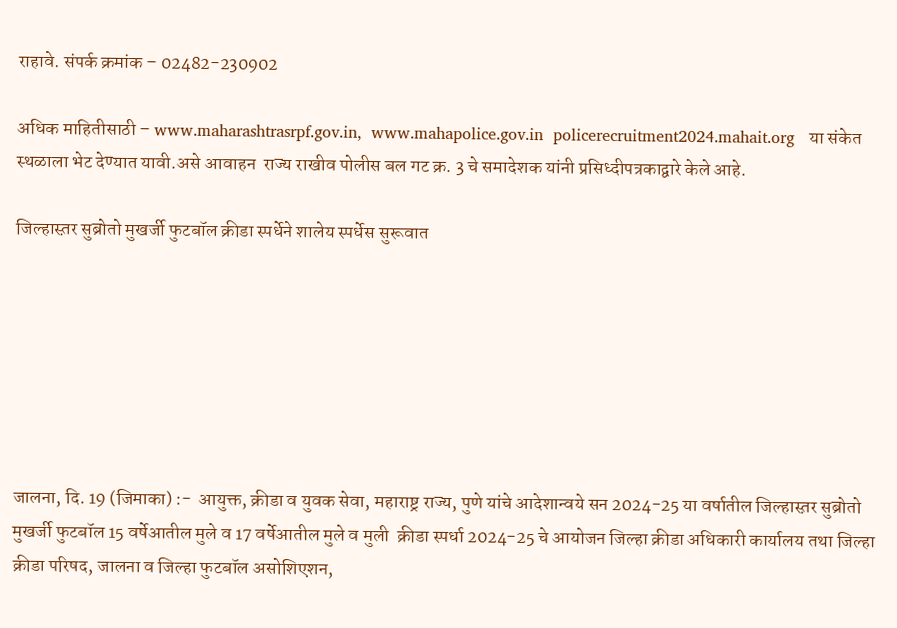राहावे. संपर्क क्रमांक – 02482-230902

अधिक माहितीसाठी – www.maharashtrasrpf.gov.in,  www.mahapolice.gov.in  policerecruitment2024.mahait.org   या संकेत स्थळाला भेट देण्यात यावी.असे आवाहन  राज्य राखीव पोलीस बल गट क्र. 3 चे समादेशक यांनी प्रसिध्दीपत्रकाद्वारे केले आहे.

जिल्हास्त़र सुब्रोतो मुखर्जी फुटबॉल क्रीडा स्पर्धेने शालेय स्पर्धेस सुरूवात







जालना, दि. 19 (जिमाका) :-  आयुक्त, क्रीडा व युवक सेवा, महाराष्ट्र राज्य, पुणे यांचे आदेशान्वये सन 2024-25 या वर्षातील जिल्हास्त़र सुब्रोतो मुखर्जी फुटबॉल 15 वर्षेआतील मुले व 17 वर्षेआतील मुले व मुली  क्रीडा स्पर्धा 2024-25 चे आयोजन जिल्हा क्रीडा अधिकारी कार्यालय तथा जिल्हा क्रीडा परिषद, जालना व जिल्हा फुटबॉल असोशिएशन,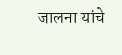जालना यांचे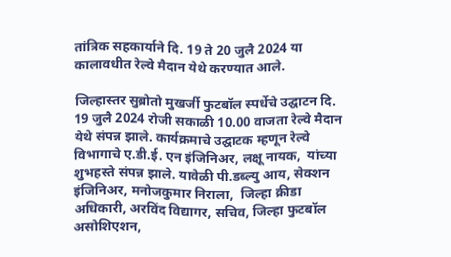तांत्रिक सहकार्याने दि. 19 ते 20 जुलै 2024 या कालावधीत रेल्वे मैदान येथे करण्यात आले.

जिल्हास्तर सुब्रोतो मुखर्जी फुटबॉल स्पर्धेचे उद्घाटन दि. 19 जुलै 2024 रोजी सकाळी 10.00 वाजता रेल्वे मैदान येथे संपन्न झाले. कार्यक्रमाचे उद्घाटक म्हणून रेल्वे विभागाचे ए.डी.ई. एन इंजिनिअर, लक्षू नायक,  यांच्या शुभहस्ते संपन्न झाले. यावेळी पी.डब्ल्यु आय, सेक्शन इंजिनिअर, मनोजकुमार निराला,  जिल्हा क्रीडा अधिकारी, अरविंद विद्यागर, सचिव, जिल्हा फुटबॉल असोशिएशन,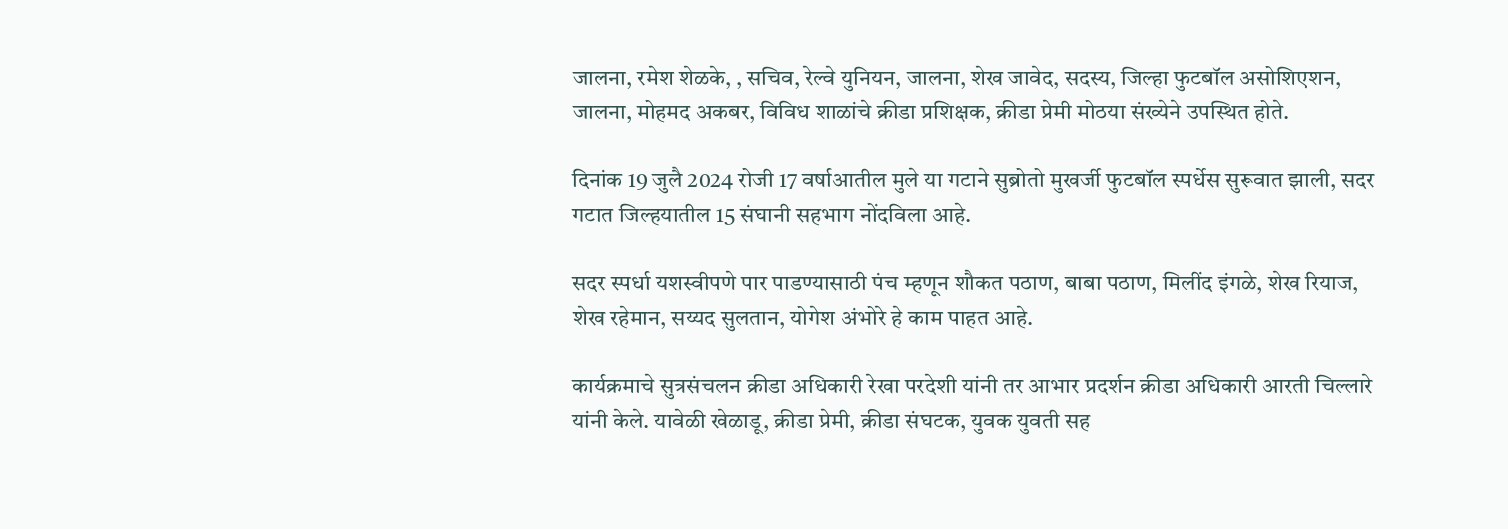जालना, रमेश शेळके, , सचिव, रेल्वे युनियन, जालना, शेख जावेद, सदस्य, जिल्हा फुटबॉल असोशिएशन, जालना, मोहमद अकबर, विविध शाळांचे क्रीडा प्रशिक्षक, क्रीडा प्रेमी मोठया संख्येने उपस्थित होते.

दिनांक 19 जुलै 2024 रोजी 17 वर्षाआतील मुले या गटाने सुब्रोतो मुखर्जी फुटबॉल स्पर्धेस सुरूवात झाली, सदर गटात जिल्हयातील 15 संघानी सहभाग नोंदविला आहे.

सदर स्पर्धा यशस्वीपणे पार पाडण्यासाठी पंच म्हणून शौकत पठाण, बाबा पठाण, मिलींद इंगळे, शेख रियाज, शेख रहेमान, सय्यद सुलतान, योगेश अंभोरे हे काम पाहत आहे.

कार्यक्रमाचे सुत्रसंचलन क्रीडा अधिकारी रेखा परदेशी यांनी तर आभार प्रदर्शन क्रीडा अधिकारी आरती चिल्लारे यांनी केले. यावेळी खेळाडू, क्रीडा प्रेमी, क्रीडा संघटक, युवक युवती सह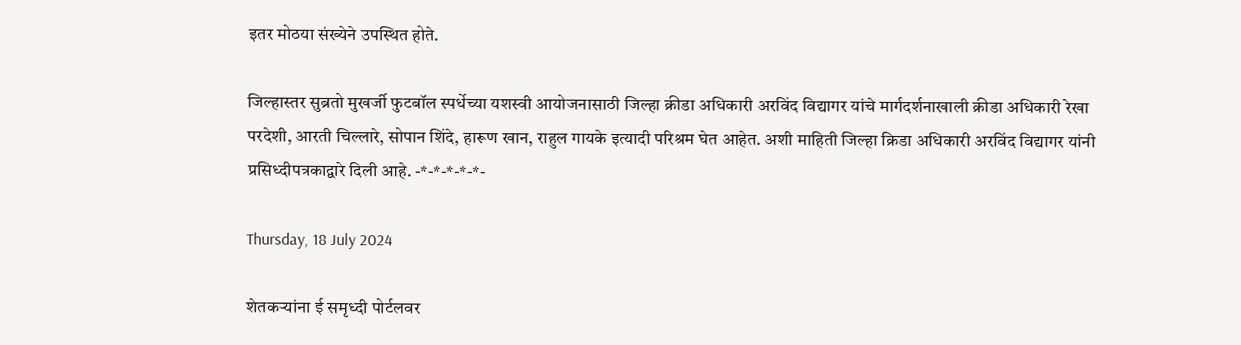इतर मोठया संख्येने उपस्थित होते.

जिल्हास्तर सुब्रतो मुखर्जी फुटबॉल स्पर्धेच्या यशस्वी आयोजनासाठी जिल्हा क्रीडा अधिकारी अरविंद विद्यागर यांचे मार्गदर्शनाखाली क्रीडा अधिकारी रेखा परदेशी, आरती चिल्लारे, सोपान शिंदे, हारूण खान, राहुल गायके इत्यादी परिश्रम घेत आहेत. अशी माहिती जिल्हा क्रिडा अधिकारी अरविंद विद्यागर यांनी प्रसिध्दीपत्रकाद्वारे दिली आहे. -*-*-*-*-*-

Thursday, 18 July 2024

शेतकऱ्यांना ई समृध्दी पोर्टलवर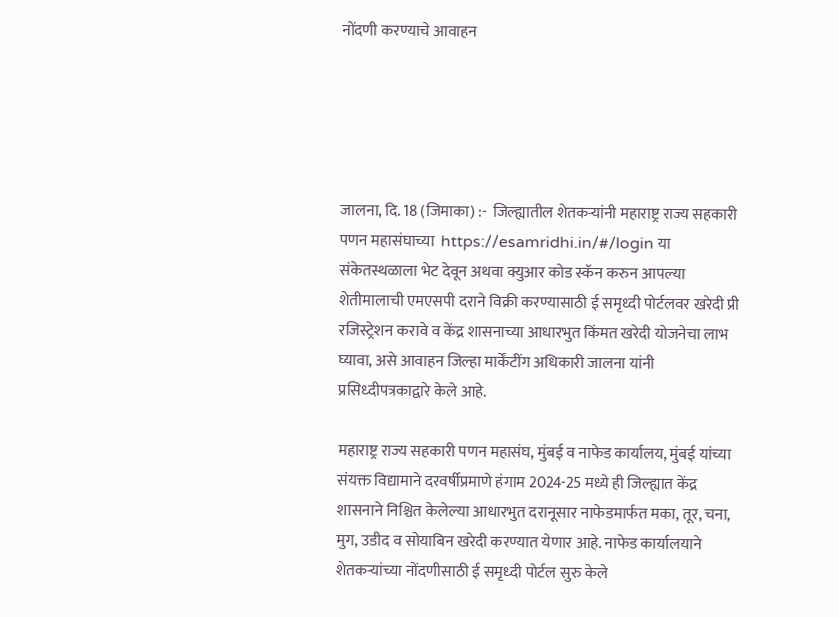नोंदणी करण्याचे आवाहन





जालना, दि. 18 (जिमाका) :-  जिल्ह्यातील शेतकऱ्यांनी महाराष्ट्र राज्य सहकारी पणन महासंघाच्या  https://esamridhi.in/#/login या संकेतस्थळाला भेट देवून अथवा क्युआर कोड स्कॅन करुन आपल्या शेतीमालाची एमएसपी दराने विक्री करण्यासाठी ई समृध्दी पोर्टलवर खरेदी प्री रजिस्ट्रेशन करावे व केंद्र शासनाच्या आधारभुत किंमत खरेदी योजनेचा लाभ घ्यावा, असे आवाहन जिल्हा मार्केंटींग अधिकारी जालना यांनी प्रसिध्दीपत्रकाद्वारे केले आहे.

महाराष्ट्र राज्य सहकारी पणन महासंघ, मुंबई व नाफेड कार्यालय, मुंबई यांच्या संयक्त विद्यामाने दरवर्षीप्रमाणे हंगाम 2024-25 मध्ये ही जिल्ह्यात केंद्र शासनाने निश्चित केलेल्या आधारभुत दरानूसार नाफेडमार्फत मका, तूर, चना, मुग, उडीद व सोयाबिन खरेदी करण्यात येणार आहे. नाफेड कार्यालयाने शेतकऱ्यांच्या नोंदणीसाठी ई समृध्दी पोर्टल सुरु केले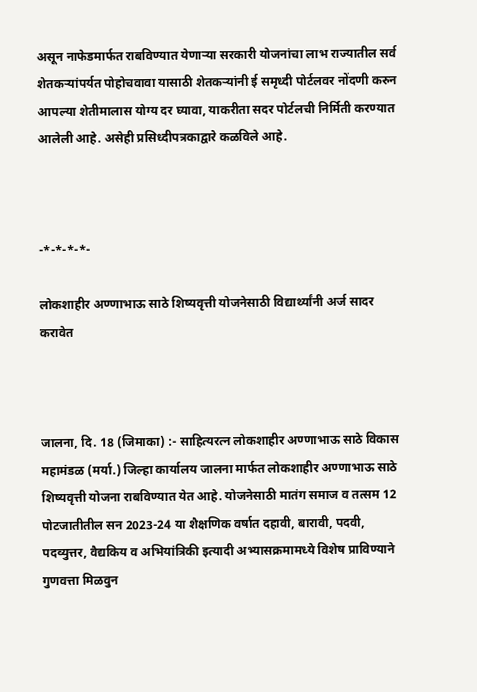असून नाफेडमार्फत राबविण्यात येणाऱ्या सरकारी योजनांचा लाभ राज्यातील सर्व शेतकऱ्यांपर्यत पोहोचवावा यासाठी शेतकऱ्यांनी ई समृध्दी पोर्टलवर नोंदणी करुन आपल्या शेतीमालास योग्य दर घ्यावा, याकरीता सदर पोर्टलची निर्मिती करण्यात आलेली आहे. असेही प्रसिध्दीपत्रकाद्वारे कळविले आहे.



-*-*-*-*-

लोकशाहीर अण्णाभाऊ साठे शिष्यवृत्ती योजनेसाठी विद्यार्थ्यांनी अर्ज सादर करावेत



जालना, दि. 18 (जिमाका) :- साहित्यरत्न लोकशाहीर अण्णाभाऊ साठे विकास महामंडळ (मर्या.) जिल्हा कार्यालय जालना मार्फत लोकशाहीर अण्णाभाऊ साठे शिष्यवृत्ती योजना राबविण्यात येत आहे. योजनेसाठी मातंग समाज व तत्सम 12 पोटजातीतील सन 2023-24 या शैक्षणिक वर्षात दहावी, बारावी, पदवी, पदव्युत्तर, वैद्यकिय व अभियांत्रिकी इत्यादी अभ्यासक्रमामध्ये विशेष प्राविण्याने गुणवत्ता मिळवुन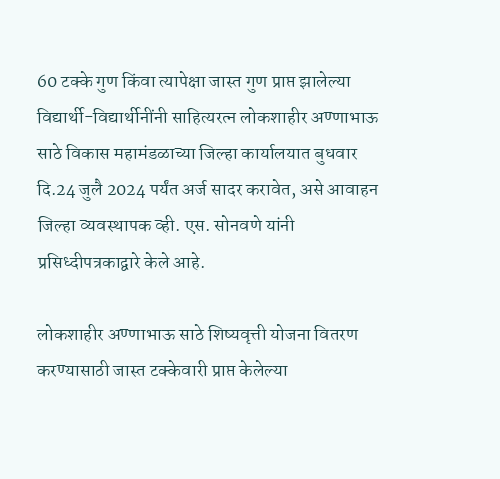60 टक्के गुण किंवा त्यापेक्षा जास्त गुण प्राप्त झालेल्या विद्यार्थी-विद्यार्थीनींनी साहित्यरत्न लोकशाहीर अण्णाभाऊ साठे विकास महामंडळाच्या जिल्हा कार्यालयात बुधवार दि.24 जुलै 2024 पर्यंत अर्ज सादर करावेत, असे आवाहन जिल्हा व्यवस्थापक व्ही. एस. सोनवणे यांनी प्रसिध्दीपत्रकाद्वारे केले आहे.

लोकशाहीर अण्णाभाऊ साठे शिष्यवृत्ती योजना वितरण करण्यासाठी जास्त टक्केवारी प्राप्त केलेल्या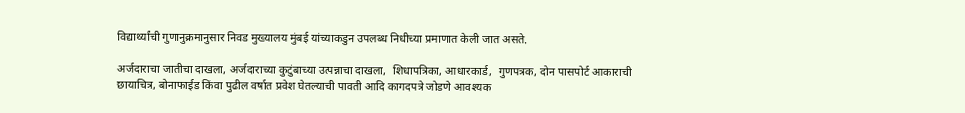विद्यार्थ्यांची गुणानुक्रमानुसार निवड मुख्यालय मुंबई यांच्याकडुन उपलब्ध निधीच्या प्रमाणात केली जात असते.

अर्जदाराचा जातीचा दाखला, अर्जदाराच्या कुटुंबाच्या उत्पन्नाचा दाखला,  शिधापत्रिका, आधारकार्ड,  गुणपत्रक, दोन पासपोर्ट आकाराची छायाचित्र, बोनाफाईड किंवा पुढील वर्षात प्रवेश घेतल्याची पावती आदि कागदपत्रे जोडणे आवश्यक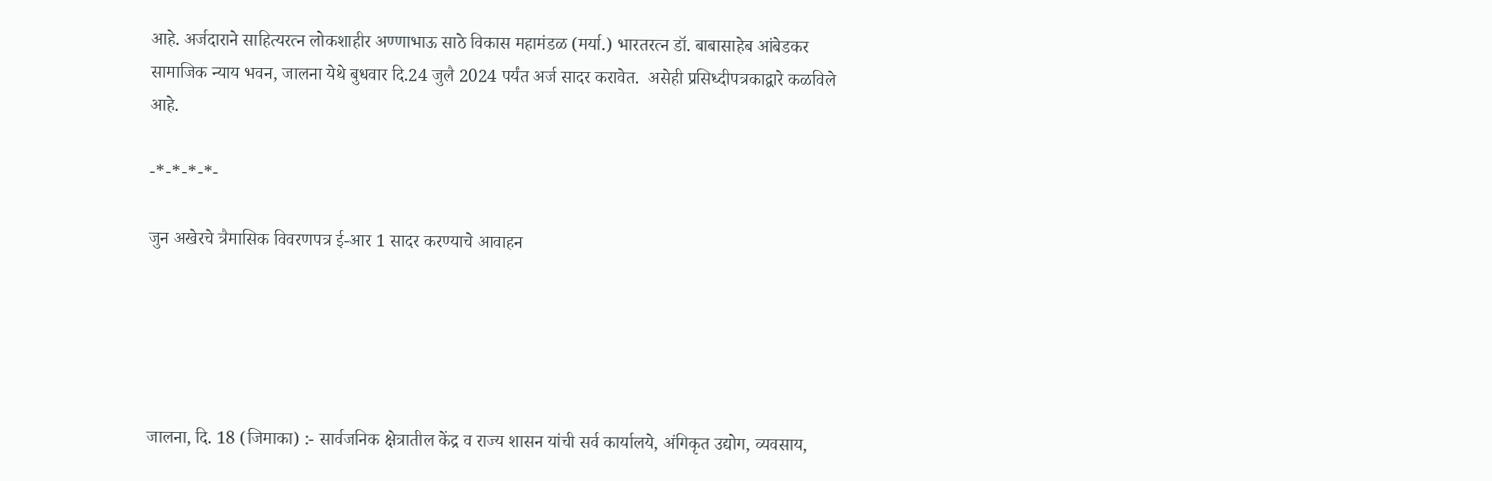आहे. अर्जदाराने साहित्यरत्न लोकशाहीर अण्णाभाऊ साठे विकास महामंडळ (मर्या.) भारतरत्न डॉ. बाबासाहेब आंबेडकर सामाजिक न्याय भवन, जालना येथे बुधवार दि.24 जुलै 2024 पर्यंत अर्ज सादर करावेत.  असेही प्रसिध्दीपत्रकाद्वारे कळविले आहे.

-*-*-*-*-

जुन अखेरचे त्रैमासिक विवरणपत्र ई-आर 1 सादर करण्याचे आवाहन





जालना, दि. 18 (जिमाका) :- सार्वजनिक क्षेत्रातील केंद्र व राज्य शासन यांची सर्व कार्यालये, अंगिकृत उद्योग, व्यवसाय,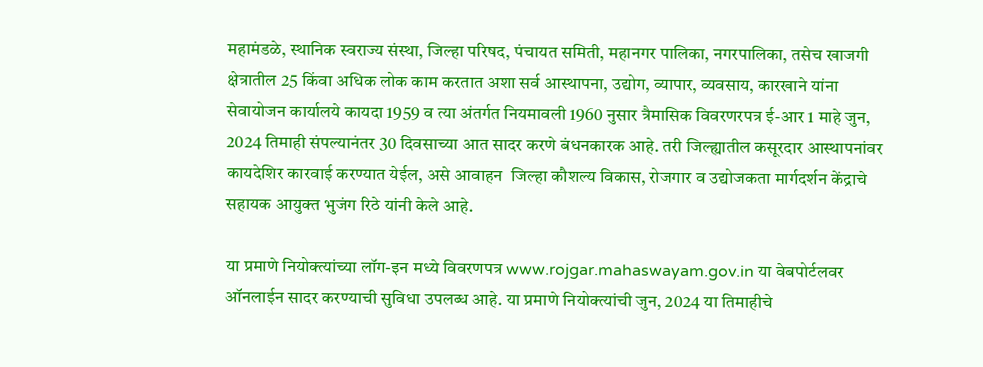महामंडळे, स्थानिक स्वराज्य संस्था, जिल्हा परिषद, पंचायत समिती, महानगर पालिका, नगरपालिका, तसेच खाजगी क्षेत्रातील 25 किंवा अधिक लोक काम करतात अशा सर्व आस्थापना, उद्योग, व्यापार, व्यवसाय, कारखाने यांना सेवायोजन कार्यालये कायदा 1959 व त्या अंतर्गत नियमावली 1960 नुसार त्रैमासिक विवरणरपत्र ई-आर 1 माहे जुन, 2024 तिमाही संपल्यानंतर 30 दिवसाच्या आत सादर करणे बंधनकारक आहे. तरी जिल्ह्यातील कसूरदार आस्थापनांवर कायदेशिर कारवाई करण्यात येईल, असे आवाहन  जिल्हा कौशल्य विकास, रोजगार व उद्योजकता मार्गदर्शन केंद्राचे सहायक आयुक्त भुजंग रिठे यांनी केले आहे.

या प्रमाणे नियोक्त्यांच्या लॉग-इन मध्ये विवरणपत्र www.rojgar.mahaswayam.gov.in या वेबपोर्टलवर ऑनलाईन सादर करण्याची सुविधा उपलब्ध आहे. या प्रमाणे नियोक्त्यांची जुन, 2024 या तिमाहीचे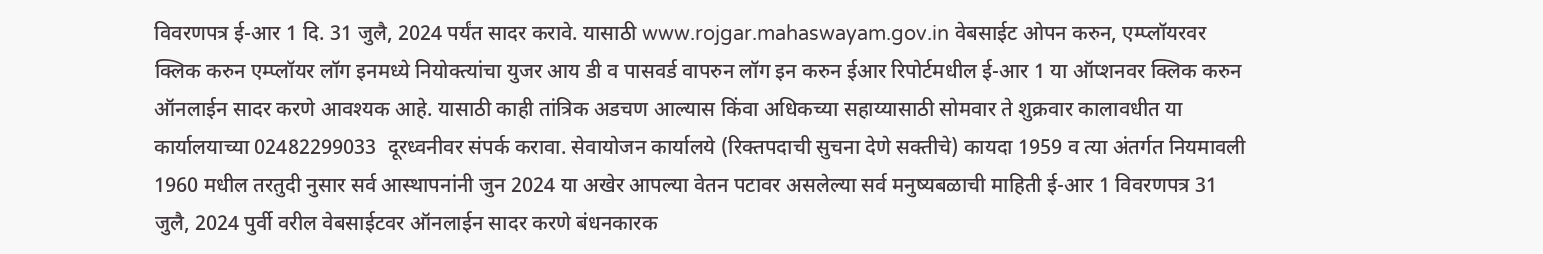विवरणपत्र ई-आर 1 दि. 31 जुलै, 2024 पर्यंत सादर करावे. यासाठी www.rojgar.mahaswayam.gov.in वेबसाईट ओपन करुन, एम्प्लॉयरवर क्लिक करुन एम्प्लॉयर लॉग इनमध्ये नियोक्त्यांचा युजर आय डी व पासवर्ड वापरुन लॉग इन करुन ईआर रिपोर्टमधील ई-आर 1 या ऑप्शनवर क्लिक करुन ऑनलाईन सादर करणे आवश्यक आहे. यासाठी काही तांत्रिक अडचण आल्यास किंवा अधिकच्या सहाय्यासाठी सोमवार ते शुक्रवार कालावधीत या कार्यालयाच्या 02482299033  दूरध्वनीवर संपर्क करावा. सेवायोजन कार्यालये (रिक्तपदाची सुचना देणे सक्तीचे) कायदा 1959 व त्या अंतर्गत नियमावली 1960 मधील तरतुदी नुसार सर्व आस्थापनांनी जुन 2024 या अखेर आपल्या वेतन पटावर असलेल्या सर्व मनुष्यबळाची माहिती ई-आर 1 विवरणपत्र 31 जुलै, 2024 पुर्वी वरील वेबसाईटवर ऑनलाईन सादर करणे बंधनकारक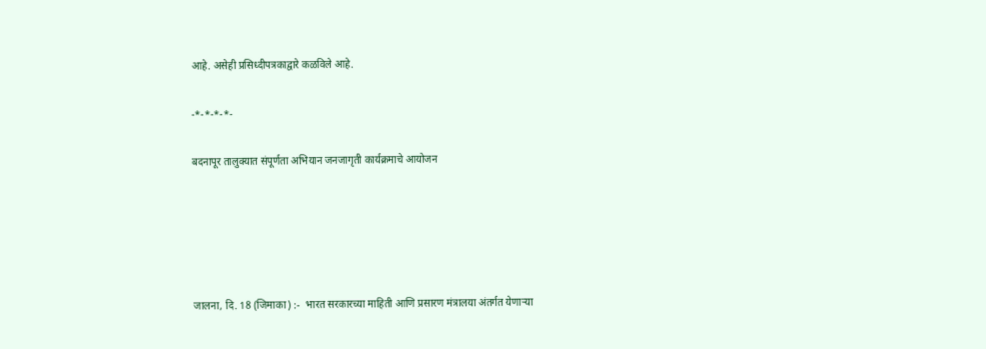आहे. असेही प्रसिध्दीपत्रकाद्वारे कळविले आहे.

-*-*-*-*-

बदनापूर तालुक्यात संपूर्णता अभियान जनजागृती कार्यक्रमाचे आयोजन





जालना, दि. 18 (जिमाका) :-  भारत सरकारच्या माहिती आणि प्रसारण मंत्रालया अंतर्गत येणाऱ्या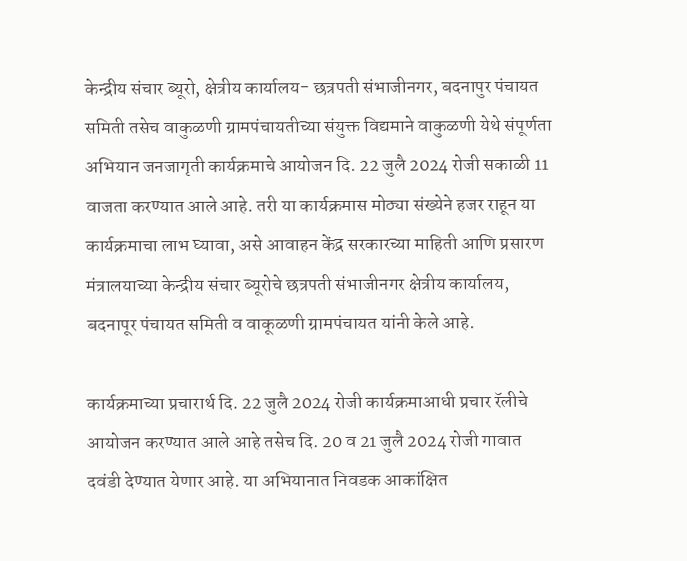केन्द्रीय संचार ब्यूरो, क्षेत्रीय कार्यालय- छत्रपती संभाजीनगर, बदनापुर पंचायत समिती तसेच वाकुळणी ग्रामपंचायतीच्या संयुक्त विद्यमाने वाकुळणी येथे संपूर्णता अभियान जनजागृती कार्यक्रमाचे आयोजन दि. 22 जुलै 2024 रोजी सकाळी 11 वाजता करण्यात आले आहे. तरी या कार्यक्रमास मोठ्या संख्येने हजर राहून या कार्यक्रमाचा लाभ घ्यावा, असे आवाहन केंद्र सरकारच्या माहिती आणि प्रसारण मंत्रालयाच्या केन्द्रीय संचार ब्यूरोचे छत्रपती संभाजीनगर क्षेत्रीय कार्यालय, बदनापूर पंचायत समिती व वाकूळणी ग्रामपंचायत यांनी केले आहे.

कार्यक्रमाच्या प्रचारार्थ दि. 22 जुलै 2024 रोजी कार्यक्रमाआधी प्रचार रॅलीचे आयोजन करण्यात आले आहे तसेच दि. 20 व 21 जुलै 2024 रोजी गावात दवंडी देण्यात येणार आहे. या अभियानात निवडक आकांक्षित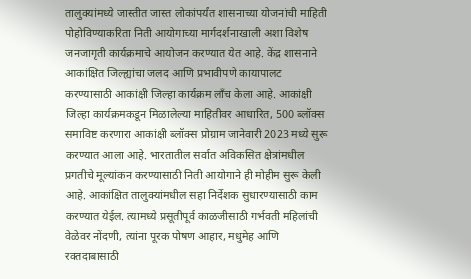तालुक्यांमध्ये जास्तीत जास्त लोकांपर्यंत शासनाच्या योजनांची माहिती पोहोविण्याकरिता निती आयोगाच्या मार्गदर्शनाखाली अशा विशेष जनजागृती कार्यक्रमाचे आयोजन करण्यात येत आहे. केंद्र शासनाने आकांक्षित जिल्ह्यांचा जलद आणि प्रभावीपणे कायापालट करण्यासाठी आकांक्षी जिल्हा कार्यक्रम लाँच केला आहे. आकांक्षी जिल्हा कार्यक्रमकडून मिळालेल्या माहितीवर आधारित, 500 ब्लॉक्स समाविष्ट करणारा आकांक्षी ब्लॉक्स प्रोग्राम जानेवारी 2023 मध्ये सुरू करण्यात आला आहे. भारतातील सर्वात अविकसित क्षेत्रांमधील प्रगतीचे मूल्यांकन करण्यासाठी निती आयोगाने ही मोहीम सुरू केली आहे. आकांक्षित तालुक्यांमधील सहा निर्देशक सुधारण्यासाठी काम करण्यात येईल. त्यामध्ये प्रसूतीपूर्व काळजीसाठी गर्भवती महिलांची वेळेवर नोंदणी, त्यांना पूरक पोषण आहार, मधुमेह आणि रक्तदाबासाठी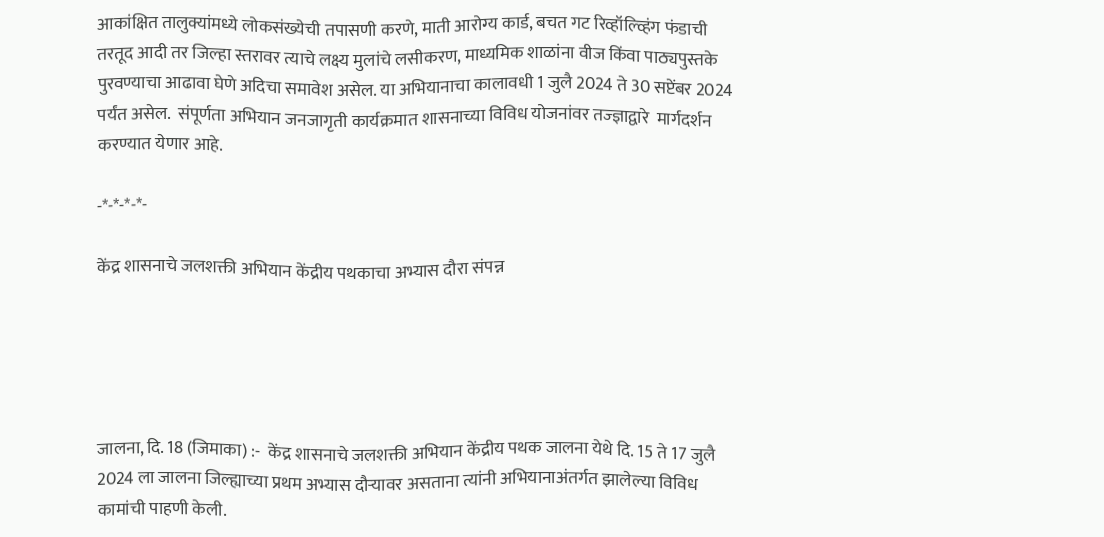आकांक्षित तालुक्यांमध्ये लोकसंख्येची तपासणी करणे, माती आरोग्य कार्ड, बचत गट रिव्हॉल्व्हिंग फंडाची तरतूद आदी तर जिल्हा स्तरावर त्याचे लक्ष्य मुलांचे लसीकरण, माध्यमिक शाळांना वीज किंवा पाठ्यपुस्तके पुरवण्याचा आढावा घेणे अदिचा समावेश असेल. या अभियानाचा कालावधी 1 जुलै 2024 ते 30 सप्टेंबर 2024 पर्यंत असेल.  संपूर्णता अभियान जनजागृती कार्यक्रमात शासनाच्या विविध योजनांवर तज्‍ज्ञाद्वारे  मार्गदर्शन करण्यात येणार आहे.

-*-*-*-*-

केंद्र शासनाचे जलशक्ती अभियान केंद्रीय पथकाचा अभ्यास दौरा संपन्न





जालना, दि. 18 (जिमाका) :-  केंद्र शासनाचे जलशक्ती अभियान केंद्रीय पथक जालना येथे दि. 15 ते 17 जुलै 2024 ला जालना जिल्ह्याच्या प्रथम अभ्यास दौऱ्यावर असताना त्यांनी अभियानाअंतर्गत झालेल्या विविध कामांची पाहणी केली.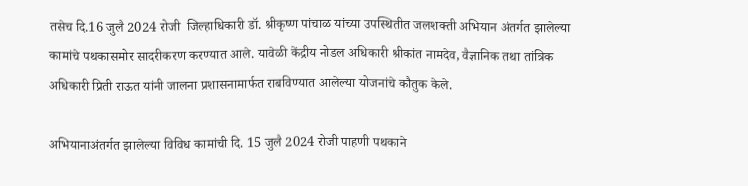तसेच दि.16 जुलै 2024 रोजी  जिल्हाधिकारी डॉ. श्रीकृष्ण पांचाळ यांच्या उपस्थितीत जलशक्ती अभियान अंतर्गत झालेल्या कामांचे पथकासमोर सादरीकरण करण्यात आले. यावेळी केंद्रीय नोडल अधिकारी श्रीकांत नामदेव, वैज्ञानिक तथा तांत्रिक अधिकारी प्रिती राऊत यांनी जालना प्रशासनामार्फत राबविण्यात आलेल्या योजनांचे कौतुक केले.

अभियानाअंतर्गत झालेल्या विविध कामांची दि. 15 जुलै 2024 रोजी पाहणी पथकाने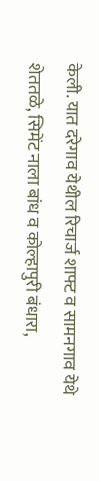केली. यात दरेगाव येथील रिचार्ज शाफ्ट व सामनगाव येथे शेततळे, सिमेंट नाला बांध व कोल्हापुरी बंधारा,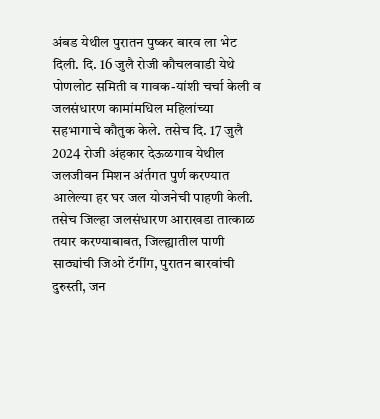अंबड येथील पुरातन पुष्कर बारव ला भेट दिली. दि. 16 जुलै रोजी कौचलवाडी येथे पोणलोट समिती व गावक-यांशी चर्चा केली व जलसंधारण कामांमधिल महिलांच्या सहभागाचे कौतुक केले. तसेच दि. 17 जुलै 2024 रोजी अंहकार देऊळगाव येथील जलजीवन मिशन अंर्तगत पुर्ण करण्यात आलेल्या हर घर जल योजनेची पाहणी केली. तसेच जिल्हा जलसंधारण आराखडा तात्काळ तयार करण्याबाबत, जिल्ह्यातील पाणी साठ्यांची जिओ टॅगींग, पुरातन बारवांची दुरुस्ती, जन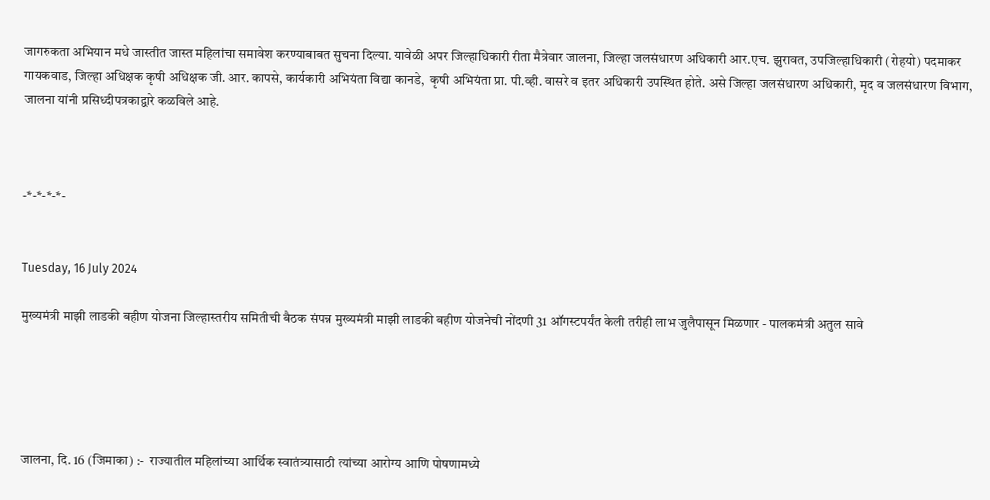जागरुकता अभियान मधे जास्तीत जास्त महिलांचा समावेश करण्याबाबत सुचना दिल्या. यावेळी अपर जिल्हाधिकारी रीता मैत्रेवार जालना, जिल्हा जलसंधारण अधिकारी आर.एच. झुरावत, उपजिल्हाधिकारी (रोहयो) पदमाकर गायकवाड, जिल्हा अधिक्षक कृषी अधिक्षक जी. आर. कापसे, कार्यकारी अभियंता विद्या कानडे,  कृषी अभियंता प्रा. पी.व्ही. वासरे व इतर अधिकारी उपस्थित होते. असे जिल्हा जलसंधारण अधिकारी, मृद व जलसंधारण विभाग, जालना यांनी प्रसिध्दीपत्रकाद्वारे कळविले आहे.



-*-*-*-*-


Tuesday, 16 July 2024

मुख्यमंत्री माझी लाडकी बहीण योजना जिल्हास्तरीय समितीची बैठक संपन्न मुख्यमंत्री माझी लाडकी बहीण योजनेची नोंदणी 31 ऑगस्टपर्यंत केली तरीही लाभ जुलैपासून मिळणार - पालकमंत्री अतुल सावे





जालना, दि. 16 (जिमाका) :-  राज्यातील महिलांच्या आर्थिक स्वातंत्र्यासाठी त्यांच्या आरोग्य आणि पोषणामध्ये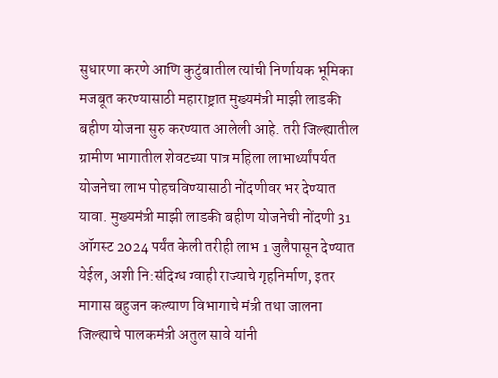सुधारणा करणे आणि कुटुंबातील त्यांची निर्णायक भूमिका मजबूत करण्यासाठी महाराष्ट्रात मुख्यमंत्री माझी लाडकी बहीण योजना सुरु करण्यात आलेली आहे. तरी जिल्ह्यातील ग्रामीण भागातील शेवटच्या पात्र महिला लाभार्थ्यांपर्यत योजनेचा लाभ पोहचविण्यासाठी नोंदणीवर भर देण्यात यावा. मुख्यमंत्री माझी लाडकी बहीण योजनेची नोंदणी 31 ऑगस्ट 2024 पर्यंत केली तरीही लाभ 1 जुलैपासून देण्यात येईल, अशी नि:संदिग्ध ग्वाही राज्याचे गृहनिर्माण, इतर मागास बहुजन कल्याण विभागाचे मंत्री तथा जालना जिल्ह्याचे पालकमंत्री अतुल सावे यांनी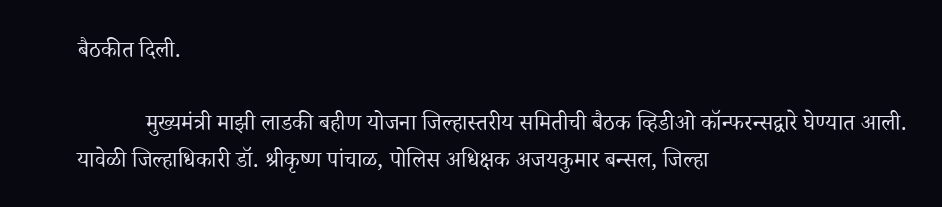बैठकीत दिली.

            मुख्यमंत्री माझी लाडकी बहीण योजना जिल्हास्तरीय समितीची बैठक व्हिडीओ कॉन्फरन्सद्वारे घेण्यात आली. यावेळी जिल्हाधिकारी डॉ. श्रीकृष्ण पांचाळ, पोलिस अधिक्षक अजयकुमार बन्सल, जिल्हा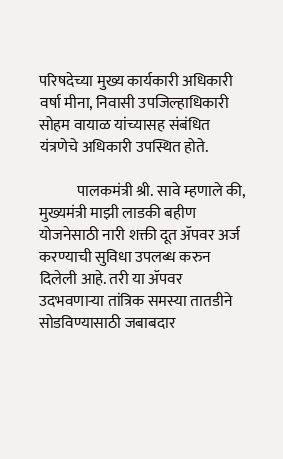परिषदेच्या मुख्य कार्यकारी अधिकारी वर्षा मीना, निवासी उपजिल्हाधिकारी सोहम वायाळ यांच्यासह संबंधित यंत्रणेचे अधिकारी उपस्थित होते.

            पालकमंत्री श्री. सावे म्हणाले की, मुख्यमंत्री माझी लाडकी बहीण योजनेसाठी नारी शक्ती दूत ॲपवर अर्ज करण्याची सुविधा उपलब्ध करुन दिलेली आहे. तरी या ॲपवर उदभवणाऱ्या तांत्रिक समस्या तातडीने सोडविण्यासाठी जबाबदार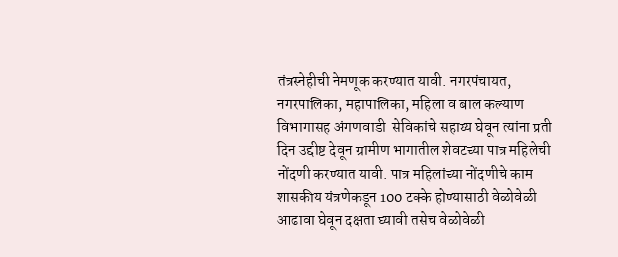तंत्रस्नेहीची नेमणूक करण्यात यावी. नगरपंचायत, नगरपालिका, महापालिका, महिला व बाल कल्याण विभागासह अंगणवाडी  सेविकांचे सहाय्य घेवून त्यांना प्रती दिन उद्दीष्ट देवून ग्रामीण भागातील शेवटच्या पात्र महिलेची नोंदणी करण्यात यावी. पात्र महिलांच्या नोंदणीचे काम शासकीय यंत्रणेकडून 100 टक्के होण्यासाठी वेळोवेळी आढावा घेवून दक्षता घ्यावी तसेच वेळोवेळी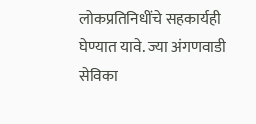लोकप्रतिनिधींचे सहकार्यही घेण्यात यावे. ज्या अंगणवाडी सेविका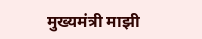मुख्यमंत्री माझी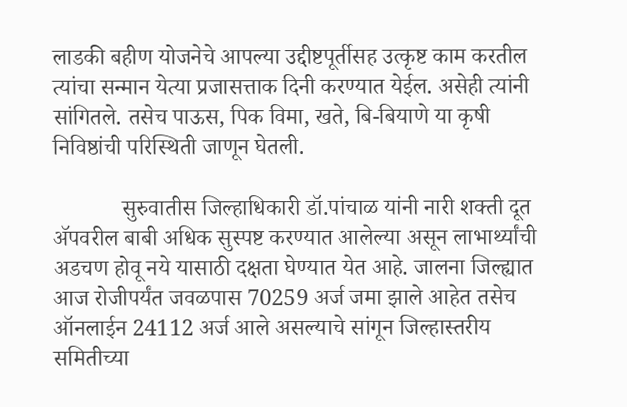लाडकी बहीण योजनेचे आपल्या उद्दीष्टपूर्तीसह उत्कृष्ट काम करतील त्यांचा सन्मान येत्या प्रजासत्ताक दिनी करण्यात येईल. असेही त्यांनी सांगितले. तसेच पाऊस, पिक विमा, खते, बि-बियाणे या कृषी निविष्ठांची परिस्थिती जाणून घेतली.

            सुरुवातीस जिल्हाधिकारी डॉ.पांचाळ यांनी नारी शक्ती दूत ॲपवरील बाबी अधिक सुस्पष्ट करण्यात आलेल्या असून लाभार्थ्यांची अडचण होवू नये यासाठी दक्षता घेण्यात येत आहे. जालना जिल्ह्यात आज रोजीपर्यंत जवळपास 70259 अर्ज जमा झाले आहेत तसेच ऑनलाईन 24112 अर्ज आले असल्याचे सांगून जिल्हास्तरीय समितीच्या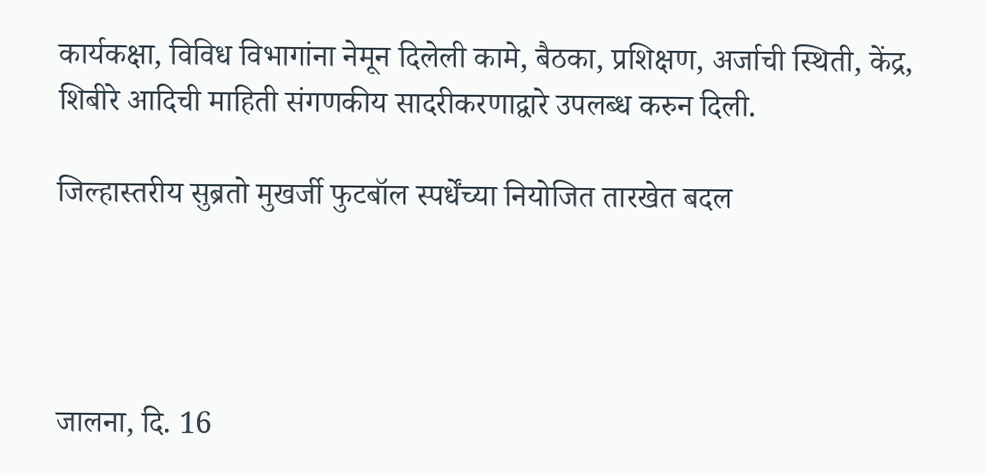कार्यकक्षा, विविध विभागांना नेमून दिलेली कामे, बैठका, प्रशिक्षण, अर्जाची स्थिती, केंद्र, शिबीरे आदिची माहिती संगणकीय सादरीकरणाद्वारे उपलब्ध करुन दिली.

जिल्हास्तरीय सुब्रतो मुखर्जी फुटबॉल स्पर्धेंच्या नियोजित तारखेत बदल




जालना, दि. 16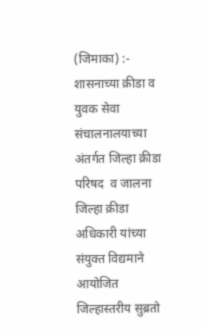(जिमाका) :-  शासनाच्या क्रीडा व युवक सेवा संचालनालयाच्या अंतर्गत जिल्हा क्रीडा परिषद  व जालना जिल्हा क्रीडा अधिकारी यांच्या संयुक्त विद्यमाने आयोजित जिल्हास्तरीय सुब्रतो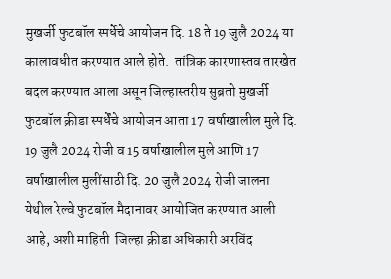मुखर्जी फुटबॉल स्पर्धेचे आयोजन दि. 18 ते 19 जुलै 2024 या कालावधीत करण्यात आले होते.  तांत्रिक कारणास्तव तारखेत बदल करण्यात आला असून जिल्हास्तरीय सुब्रतो मुखर्जी फुटबॉल क्रीडा स्पर्धेंचे आयोजन आता 17 वर्षाखालील मुले दि. 19 जुलै 2024 रोजी व 15 वर्षाखालील मुले आणि 17 वर्षाखालील मुलींसाठी दि. 20 जुलै 2024 रोजी जालना येथील रेल्वे फुटबॉल मैदानावर आयोजित करण्यात आली आहे, अशी माहिती  जिल्हा क्रीडा अधिकारी अरविंद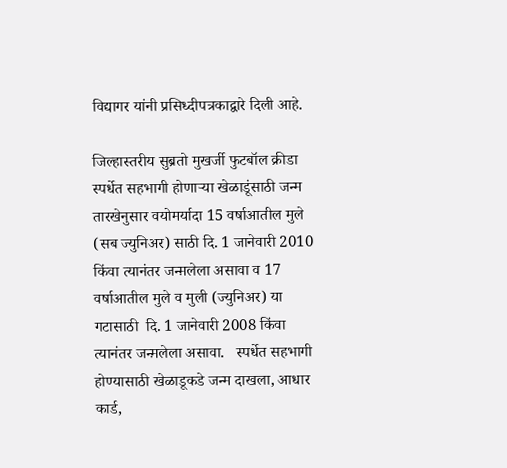विद्यागर यांनी प्रसिध्दीपत्रकाद्वारे दिली आहे.

जिल्हास्तरीय सुब्रतो मुखर्जी फुटबॉल क्रीडा स्पर्धेत सहभागी होणाऱ्या खेळाडूंसाठी जन्म तारखेनुसार वयोमर्यादा 15 वर्षाआतील मुले (सब ज्युनिअर) साठी दि. 1 जानेवारी 2010 किंवा त्यानंतर जन्म़लेला असावा व 17 वर्षाआतील मुले व मुली (ज्युनिअर) या गटासाठी  दि. 1 जानेवारी 2008 किंवा त्यानंतर जन्म़लेला असावा.   स्पर्धेत सहभागी होण्यासाठी खेळाडूकडे जन्म दाखला, आधार कार्ड,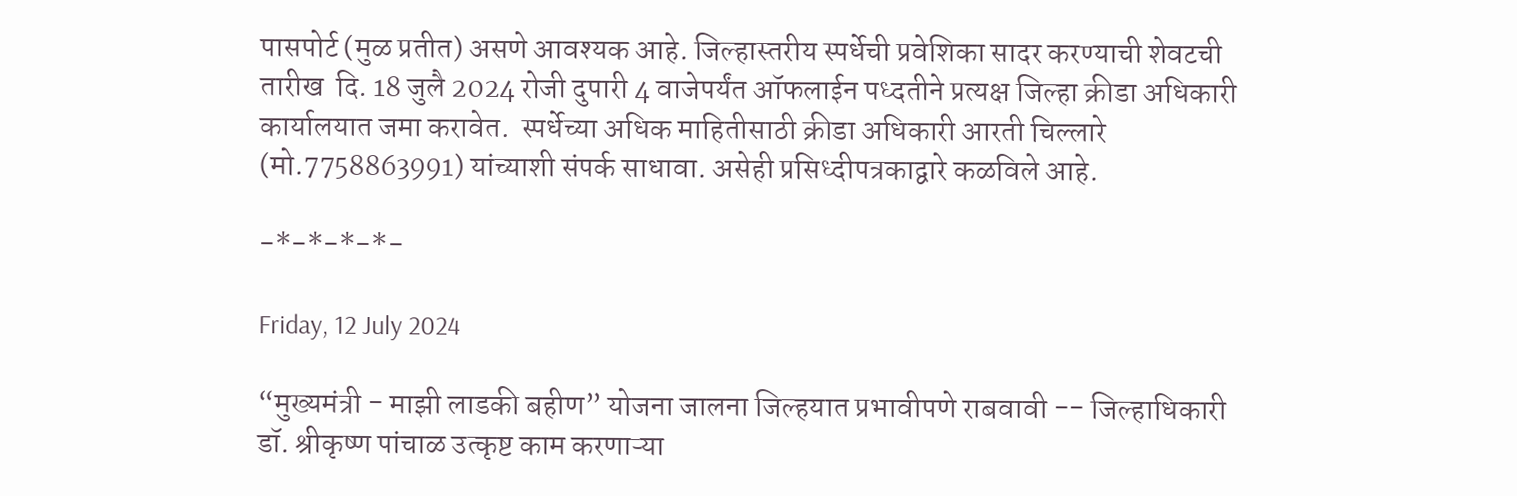पासपोर्ट (मुळ प्रतीत) असणे आवश्यक आहे. जिल्हास्तरीय स्पर्धेची प्रवेशिका सादर करण्याची शेवटची तारीख  दि. 18 जुलै 2024 रोजी दुपारी 4 वाजेपर्यंत ऑफलाईन पध्दतीने प्रत्यक्ष जिल्हा क्रीडा अधिकारी कार्यालयात जमा करावेत.  स्पर्धेच्या अधिक माहितीसाठी क्रीडा अधिकारी आरती चिल्लारे (मो.7758863991) यांच्याशी संपर्क साधावा. असेही प्रसिध्दीपत्रकाद्वारे कळविले आहे.

-*-*-*-*-

Friday, 12 July 2024

“मुख्यमंत्री - माझी लाडकी बहीण” योजना जालना जिल्हयात प्रभावीपणे राबवावी -- जिल्हाधिकारी डॉ. श्रीकृष्ण पांचाळ उत्कृष्ट काम करणाऱ्या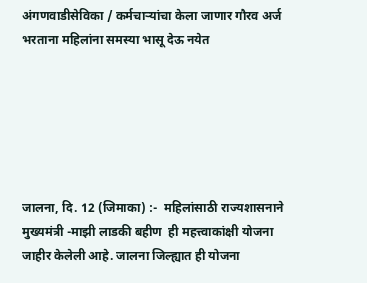अंगणवाडीसेविका / कर्मचाऱ्यांचा केला जाणार गौरव अर्ज भरताना महिलांना समस्या भासू देऊ नयेत






जालना, दि. 12 (जिमाका) :-  महिलांसाठी राज्यशासनाने मुख्यमंत्री -माझी लाडकी बहीण  ही महत्त्वाकांक्षी योजना जाहीर केलेली आहे. जालना जिल्ह्यात ही योजना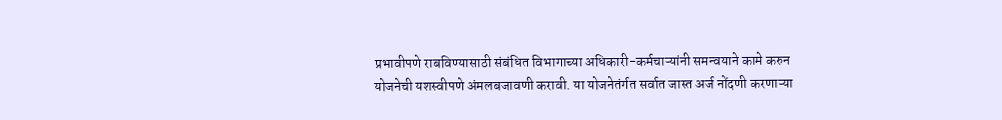प्रभावीपणे राबविण्यासाठी संबंधित विभागाच्या अधिकारी-कर्मचाऱ्यांनी समन्वयाने कामे करुन योजनेची यशस्वीपणे अंमलबजावणी करावी. या योजनेतंर्गत सर्वात जास्त अर्ज नोंदणी करणाऱ्या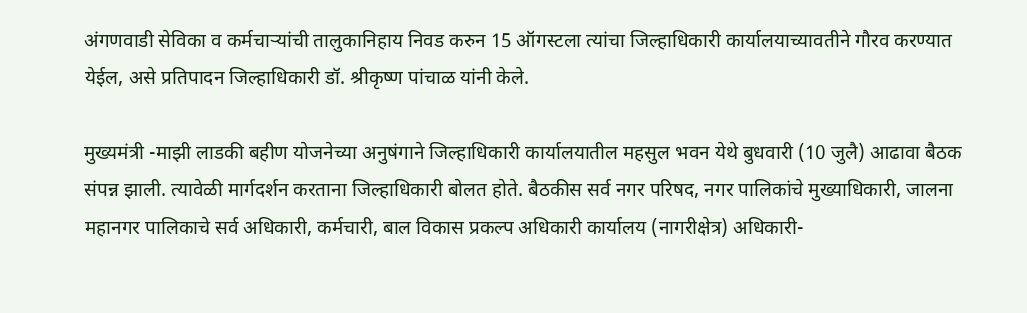अंगणवाडी सेविका व कर्मचाऱ्यांची तालुकानिहाय निवड करुन 15 ऑगस्टला त्यांचा जिल्हाधिकारी कार्यालयाच्यावतीने गौरव करण्यात येईल, असे प्रतिपादन जिल्हाधिकारी डॉ. श्रीकृष्ण पांचाळ यांनी केले.

मुख्यमंत्री -माझी लाडकी बहीण योजनेच्या अनुषंगाने जिल्हाधिकारी कार्यालयातील महसुल भवन येथे बुधवारी (10 जुलै) आढावा बैठक संपन्न झाली. त्यावेळी मार्गदर्शन करताना जिल्हाधिकारी बोलत होते. बैठकीस सर्व नगर परिषद, नगर पालिकांचे मुख्याधिकारी, जालना महानगर पालिकाचे सर्व अधिकारी, कर्मचारी, बाल विकास प्रकल्प अधिकारी कार्यालय (नागरीक्षेत्र) अधिकारी-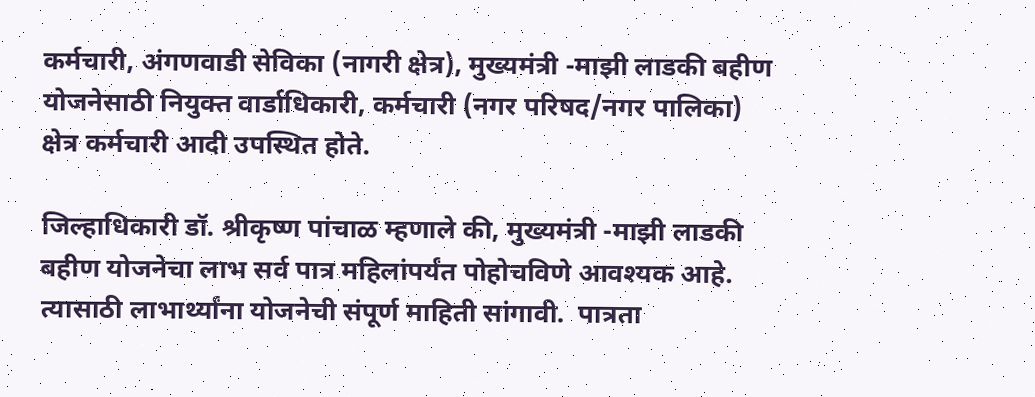कर्मचारी, अंगणवाडी सेविका (नागरी क्षेत्र), मुख्यमंत्री -माझी लाडकी बहीण योजनेसाठी नियुक्त वार्डाधिकारी, कर्मचारी (नगर परिषद/नगर पालिका) क्षेत्र कर्मचारी आदी उपस्थित होते.

जिल्हाधिकारी डॉ. श्रीकृष्ण पांचाळ म्हणाले की, मुख्यमंत्री -माझी लाडकी बहीण योजनेचा लाभ सर्व पात्र महिलांपर्यंत पोहोचविणे आवश्यक आहे. त्यासाठी लाभार्थ्यांना योजनेची संपूर्ण माहिती सांगावी.  पात्रता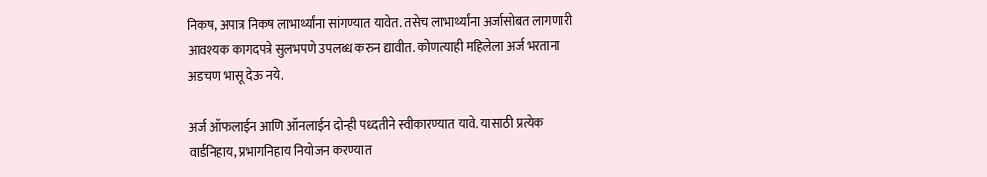निकष, अपात्र निकष लाभार्थ्यांना सांगण्यात यावेत. तसेच लाभार्थ्यांना अर्जासोबत लागणारी आवश्यक कागदपत्रे सुलभपणे उपलब्ध करुन द्यावीत. कोणत्याही महिलेला अर्ज भरताना अडचण भासू देऊ नये.

अर्ज ऑफलाईन आणि ऑनलाईन दोन्ही पध्दतीने स्वीकारण्यात यावे. यासाठी प्रत्येक वार्डनिहाय, प्रभागनिहाय नियोजन करण्यात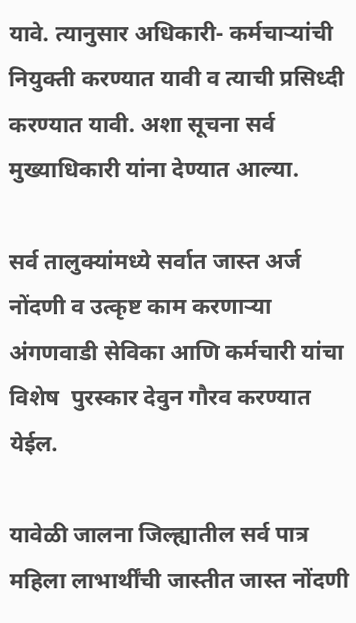यावे. त्यानुसार अधिकारी- कर्मचाऱ्यांची नियुक्ती करण्यात यावी व त्याची प्रसिध्दी करण्यात यावी. अशा सूचना सर्व मुख्याधिकारी यांना देण्यात आल्या.

सर्व तालुक्यांमध्ये सर्वात जास्त अर्ज नोंदणी व उत्कृष्ट काम करणाऱ्या अंगणवाडी सेविका आणि कर्मचारी यांचा विशेष  पुरस्कार देवुन गौरव करण्यात येईल.

यावेळी जालना जिल्ह्यातील सर्व पात्र महिला लाभार्थींची जास्तीत जास्त नोंदणी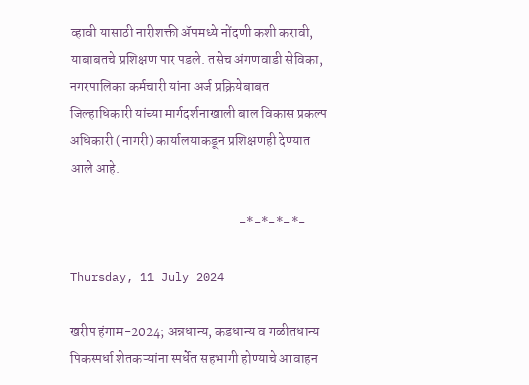व्हावी यासाठी नारीशक्ती ॲपमध्ये नोंदणी कशी करावी, याबाबतचे प्रशिक्षण पार पडले. तसेच अंगणवाडी सेविका, नगरपालिका कर्मचारी यांना अर्ज प्रक्रियेबाबत  जिल्हाधिकारी यांच्या मार्गदर्शनाखाली बाल विकास प्रकल्प अधिकारी (नागरी) कार्यालयाकडून प्रशिक्षणही देण्यात आले आहे.

                                                             -*-*-*-*-

Thursday, 11 July 2024

खरीप हंगाम-2024; अन्नधान्य, कडधान्य व गळीतधान्य पिकस्पर्धा शेतकऱ्यांना स्पर्धेत सहभागी होण्याचे आवाहन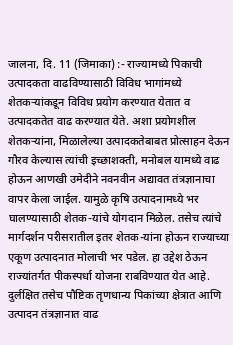जालना, दि. 11 (जिमाका) :- राज्यामध्ये पिकाची उत्पादकता वाढविण्यासाठी विविध भागांमध्ये शेतकऱ्यांकडून विविध प्रयोग करण्यात येतात व उत्पादकतेत वाढ करण्यात येते. अशा प्रयोगशील शेतकऱ्यांना, मिळालेल्या उत्पादकतेबाबत प्रोत्साहन देऊन गौरव केल्यास त्यांची इच्छाशक्ती, मनोबल यामध्ये वाढ होऊन आणखी उमेदीने नवनवीन अ‌द्यावत तंत्रज्ञानाचा वापर केला जाईल. यामुळे कृषि उत्पादनामध्ये भर घालण्यासाठी शेतक-यांचे योगदान मिळेल. तसेच त्यांचे मार्गदर्शन परीसरातील इतर शेतक-यांना होऊन राज्याच्या एकूण उत्पादनात मोलाची भर पडेल. हा उद्देश ठेऊन राज्यांतर्गत पीकस्पर्धा योजना राबविण्यात येत आहे. दुर्लक्षित तसेच पौष्टिक तृणधान्य पिकांच्या क्षेत्रात आणि उत्पादन तंत्रज्ञानात वाढ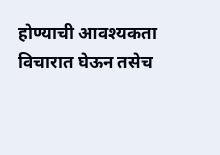होण्याची आवश्यकता विचारात घेऊन तसेच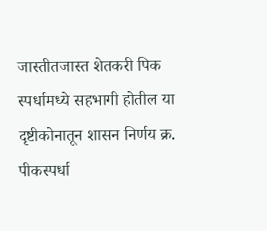जास्तीतजास्त शेतकरी पिक स्पर्धामध्ये सहभागी होतील या दृष्टीकोनातून शासन निर्णय क्र. पीकस्पर्धा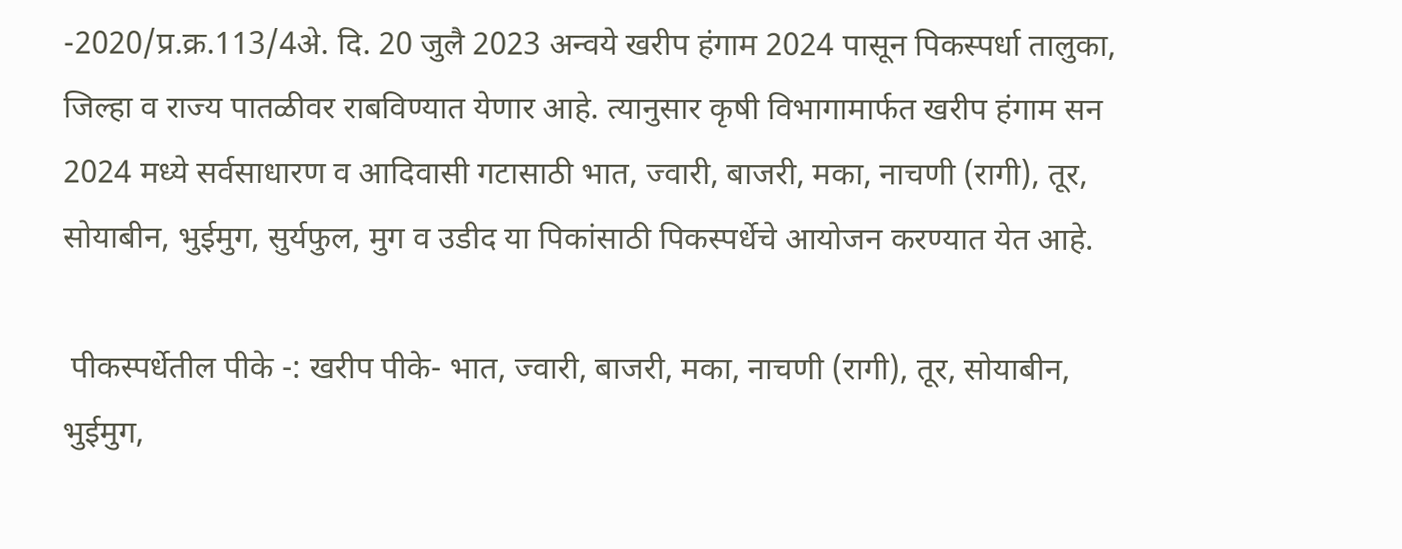-2020/प्र.क्र.113/4अे. दि. 20 जुलै 2023 अन्वये खरीप हंगाम 2024 पासून पिकस्पर्धा तालुका, जिल्हा व राज्य पातळीवर राबविण्यात येणार आहे. त्यानुसार कृषी विभागामार्फत खरीप हंगाम सन 2024 मध्ये सर्वसाधारण व आदिवासी गटासाठी भात, ज्वारी, बाजरी, मका, नाचणी (रागी), तूर, सोयाबीन, भुईमुग, सुर्यफुल, मुग व उडीद या पिकांसाठी पिकस्पर्धेचे आयोजन करण्यात येत आहे.

 पीकस्पर्धेतील पीके -: खरीप पीके- भात, ज्वारी, बाजरी, मका, नाचणी (रागी), तूर, सोयाबीन, भुईमुग,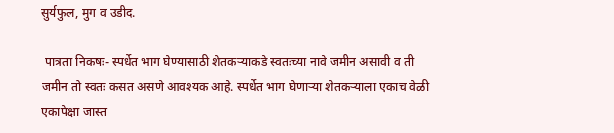सुर्यफुल, मुग व उडीद.

 पात्रता निकषः- स्पर्धेत भाग घेण्यासाठी शेतकऱ्याकडे स्वतःच्या नावे जमीन असावी व ती जमीन तो स्वतः कसत असणे आवश्यक आहे. स्पर्धेत भाग घेणाऱ्या शेतकऱ्याला एकाच वेळी एकापेक्षा जास्त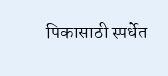पिकासाठी स्पर्धेत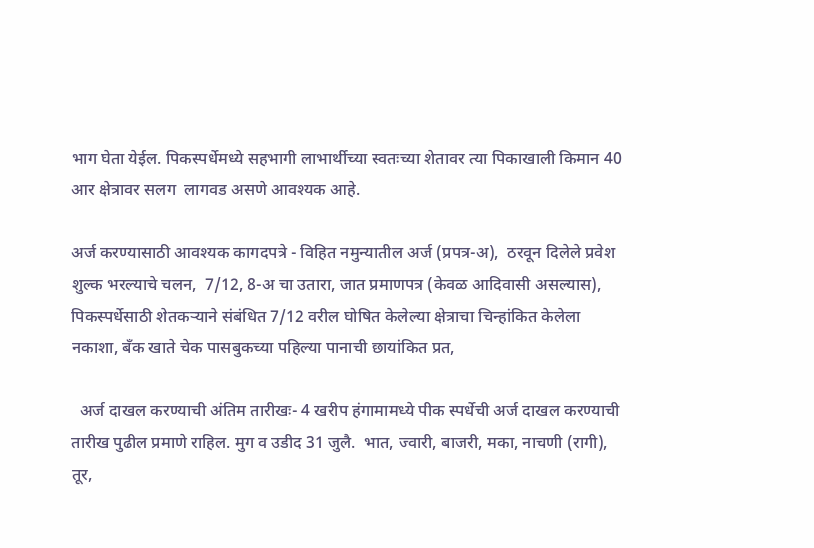भाग घेता येईल. पिकस्पर्धेमध्ये सहभागी लाभार्थीच्या स्वतःच्या शेतावर त्या पिकाखाली किमान 40 आर क्षेत्रावर सलग  लागवड असणे आवश्यक आहे.

अर्ज करण्यासाठी आवश्यक कागदपत्रे - विहित नमुन्यातील अर्ज (प्रपत्र-अ),  ठरवून दिलेले प्रवेश शुल्क भरल्याचे चलन,  7/12, 8-अ चा उतारा, जात प्रमाणपत्र (केवळ आदिवासी असल्यास), पिकस्पर्धेसाठी शेतकऱ्याने संबंधित 7/12 वरील घोषित केलेल्या क्षेत्राचा चिन्हांकित केलेला नकाशा, बँक खाते चेक पासबुकच्या पहिल्या पानाची छायांकित प्रत,

  अर्ज दाखल करण्याची अंतिम तारीखः- 4 खरीप हंगामामध्ये पीक स्पर्धेची अर्ज दाखल करण्याची तारीख पुढील प्रमाणे राहिल. मुग व उडीद 31 जुलै.  भात, ज्वारी, बाजरी, मका, नाचणी (रागी), तूर,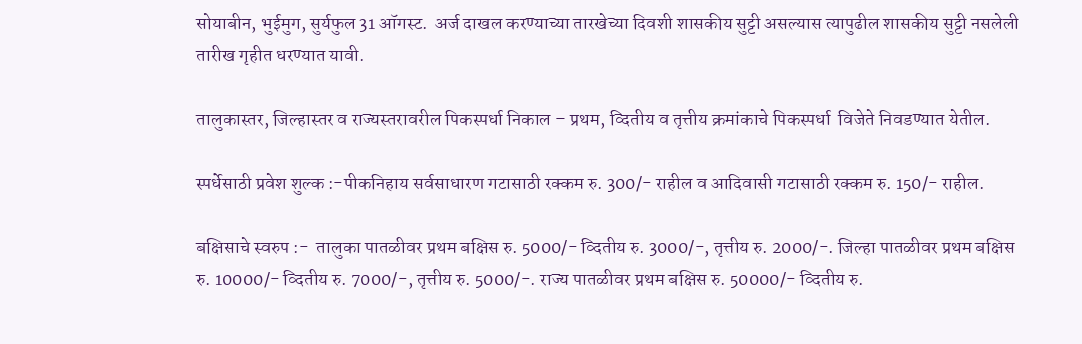सोयाबीन, भुईमुग, सुर्यफुल 31 ऑगस्ट.  अर्ज दाखल करण्याच्या तारखेच्या दिवशी शासकीय सुट्टी असल्यास त्यापुढील शासकीय सुट्टी नसलेली तारीख गृहीत धरण्यात यावी.

तालुकास्तर, जिल्हास्तर व राज्यस्तरावरील पिकस्पर्धा निकाल – प्रथम, व्दितीय व तृत्तीय क्रमांकाचे पिकस्पर्धा  विजेते निवडण्यात येतील.

स्पर्धेसाठी प्रवेश शुल्क :-पीकनिहाय सर्वसाधारण गटासाठी रक्कम रु. 300/- राहील व आदिवासी गटासाठी रक्कम रु. 150/- राहील.

बक्षिसाचे स्वरुप :-  तालुका पातळीवर प्रथम बक्षिस रु. 5000/- व्दितीय रु. 3000/-, तृत्तीय रु. 2000/-. जिल्हा पातळीवर प्रथम बक्षिस रु. 10000/- व्दितीय रु. 7000/-, तृत्तीय रु. 5000/-. राज्य पातळीवर प्रथम बक्षिस रु. 50000/- व्दितीय रु.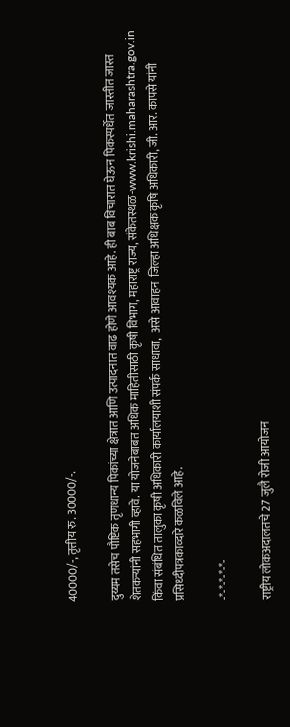40000/-, तृत्तीय रु. 30000/-.

दुय्यम तसेच पौष्टिक तृणधान्य पिकांच्या क्षेत्रात आणि उत्पादनात वाढ होणे आवश्यक आहे. ही बाब विचारात घेऊन पिकस्पर्धेत जास्तीत जास्त शेतकऱ्यांनी सहभागी व्हावे. या योजनेबाबत अधिक माहितीसाठी कृषी विभाग, महाराष्ट्र राज्य, संकेतस्थळ-www.krishi.maharashtra.gov.in किंवा संबंधित तालुका कृषी अधिकारी कार्यालयाशी संपर्क साधावा,  असे आवाहन  जिल्हा अधिक्षक कृषि अधिकारी, जी. आर. कापसे यांनी प्रसिध्दीपत्रकाव्दारे कळविले आहे.

-*-*-*-*-*-

राष्ट्रीय लोकअदालतचे 27 जुलै रोजी आयोजन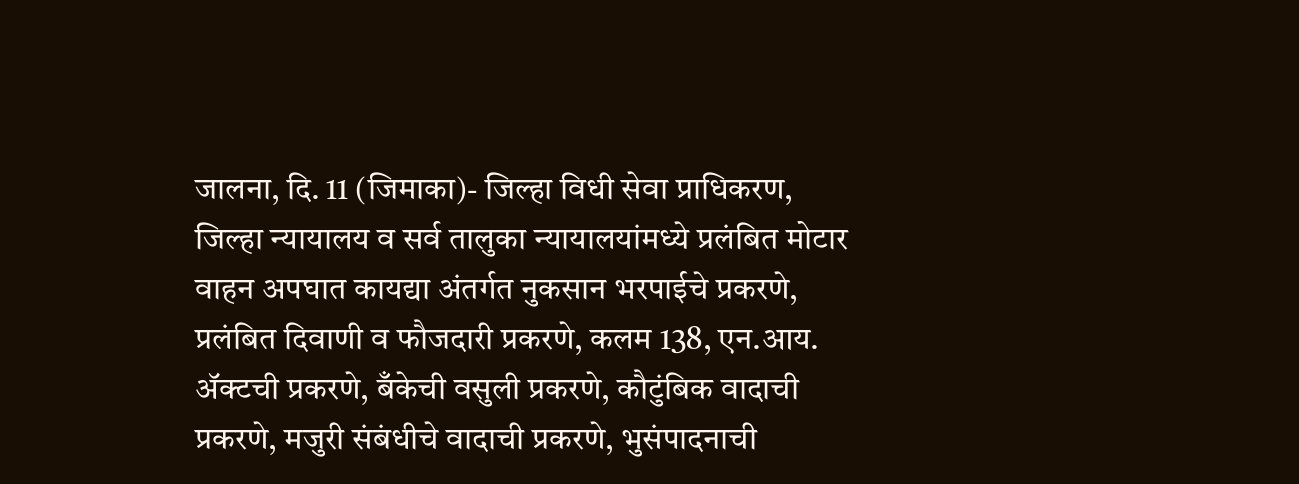जालना, दि. 11 (जिमाका)- जिल्हा विधी सेवा प्राधिकरण, जिल्हा न्यायालय व सर्व तालुका न्यायालयांमध्ये प्रलंबित मोटार वाहन अपघात कायद्या अंतर्गत नुकसान भरपाईचे प्रकरणे, प्रलंबित दिवाणी व फौजदारी प्रकरणे, कलम 138, एन.आय. ॲक्टची प्रकरणे, बँकेची वसुली प्रकरणे, कौटुंबिक वादाची प्रकरणे, मजुरी संबंधीचे वादाची प्रकरणे, भुसंपादनाची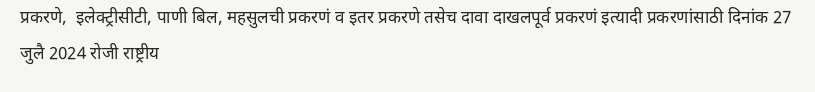प्रकरणे,  इलेक्ट्रीसीटी, पाणी बिल, महसुलची प्रकरणं व इतर प्रकरणे तसेच दावा दाखलपूर्व प्रकरणं इत्यादी प्रकरणांसाठी दिनांक 27 जुलै 2024 रोजी राष्ट्रीय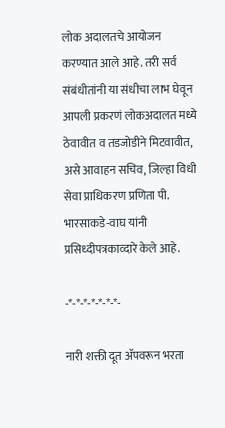लोक अदालतचे आयोजन करण्यात आले आहे. तरी सर्व संबंधीतांनी या संधीचा लाभ घेवून आपली प्रकरणं लोकअदालत मध्ये ठेवावीत व तडजोडीने मिटवावीत,  असे आवाहन सचिव, जिल्हा विधी सेवा प्राधिकरण प्रणिता पी. भारसाकडे-वाघ यांनी प्रसिध्दीपत्रकाव्दारे केले आहे.

-*-*-*-*-*-*-*-

नारी शक्ती दूत ॲपवरून भरता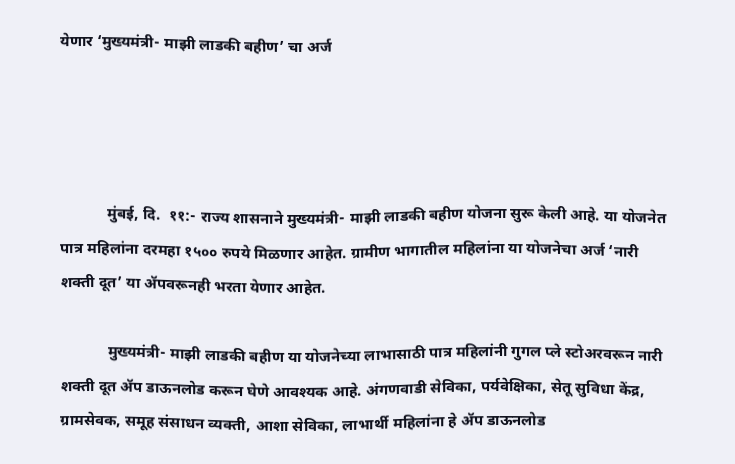येणार ‘मुख्यमंत्री- माझी लाडकी बहीण’ चा अर्ज




            मुंबई, दि.  ११:- राज्य शासनाने मुख्यमंत्री- माझी लाडकी बहीण योजना सुरू केली आहे. या योजनेत पात्र महिलांना दरमहा १५०० रुपये मिळणार आहेत. ग्रामीण भागातील महिलांना या योजनेचा अर्ज ‘नारी शक्ती दूत’ या ॲपवरूनही भरता येणार आहेत.

            मुख्यमंत्री- माझी लाडकी बहीण या योजनेच्या लाभासाठी पात्र महिलांनी गुगल प्ले स्टोअरवरून नारी शक्ती दूत ॲप डाऊनलोड करून घेणे आवश्यक आहे. अंगणवाडी सेविका, पर्यवेक्षिका, सेतू सुविधा केंद्र, ग्रामसेवक, समूह संसाधन व्यक्ती, आशा सेविका, लाभार्थी महिलांना हे ॲप डाऊनलोड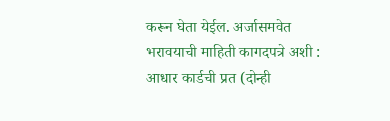करून घेता येईल. अर्जासमवेत भरावयाची माहिती कागदपत्रे अशी : आधार कार्डची प्रत (दोन्ही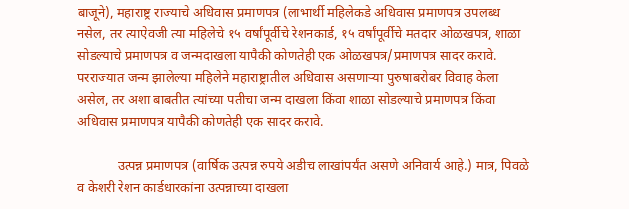बाजूने), महाराष्ट्र राज्याचे अधिवास प्रमाणपत्र (लाभार्थी महिलेकडे अधिवास प्रमाणपत्र उपलब्ध नसेल, तर त्याऐवजी त्या महिलेचे १५ वर्षांपूर्वीचे रेशनकार्ड, १५ वर्षांपूर्वीचे मतदार ओळखपत्र, शाळा सोडल्याचे प्रमाणपत्र व जन्मदाखला यापैकी कोणतेही एक ओळखपत्र/प्रमाणपत्र सादर करावे. परराज्यात जन्म झालेल्या महिलेने महाराष्ट्रातील अधिवास असणाऱ्या पुरुषाबरोबर विवाह केला असेल, तर अशा बाबतीत त्यांच्या पतीचा जन्म दाखला किंवा शाळा सोडल्याचे प्रमाणपत्र किंवा अधिवास प्रमाणपत्र यापैकी कोणतेही एक सादर करावे.

            उत्पन्न प्रमाणपत्र (वार्षिक उत्पन्न रुपये अडीच लाखांपर्यंत असणे अनिवार्य आहे.) मात्र, पिवळे व केशरी रेशन कार्डधारकांना उत्पन्नाच्या दाखला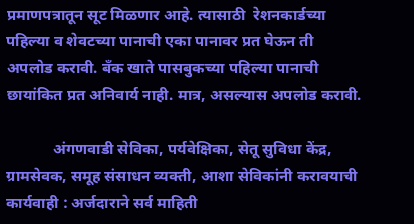प्रमाणपत्रातून सूट मिळणार आहे. त्यासाठी  रेशनकार्डच्या पहिल्या व शेवटच्या पानाची एका पानावर प्रत घेऊन ती अपलोड करावी. बँक खाते पासबुकच्या पहिल्या पानाची छायांकित प्रत अनिवार्य नाही. मात्र, असल्यास अपलोड करावी.

            अंगणवाडी सेविका, पर्यवेक्षिका, सेतू सुविधा केंद्र, ग्रामसेवक, समूह संसाधन व्यक्ती, आशा सेविकांनी करावयाची कार्यवाही : अर्जदाराने सर्व माहिती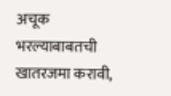अचूक भरल्याबाबतची खातरजमा करावी,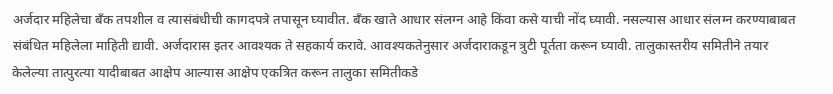अर्जदार महिलेचा बँक तपशील व त्यासंबंधीची कागदपत्रे तपासून घ्यावीत. बँक खाते आधार संलग्न आहे किंवा कसे याची नोंद घ्यावी. नसल्यास आधार संलग्न करण्याबाबत संबंधित महिलेला माहिती द्यावी. अर्जदारास इतर आवश्यक ते सहकार्य करावे. आवश्यकतेनुसार अर्जदाराकडून त्रुटी पूर्तता करून घ्यावी. तालुकास्तरीय समितीने तयार केलेल्या तात्पुरत्या यादीबाबत आक्षेप आल्यास आक्षेप एकत्रित करून तालुका समितीकडे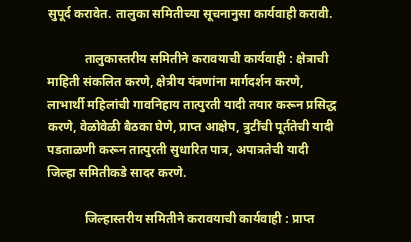सुपूर्द करावेत. तालुका समितीच्या सूचनानुसा कार्यवाही करावी.

            तालुकास्तरीय समितीने करावयाची कार्यवाही : क्षेत्राची माहिती संकलित करणे, क्षेत्रीय यंत्रणांना मार्गदर्शन करणे, लाभार्थी महिलांची गावनिहाय तात्पुरती यादी तयार करून प्रसिद्ध करणे, वेळोवेळी बैठका घेणे, प्राप्त आक्षेप, त्रुटींची पूर्ततेची यादी पडताळणी करून तात्पुरती सुधारित पात्र, अपात्रतेची यादी जिल्हा समितीकडे सादर करणे.

            जिल्हास्तरीय समितीने करावयाची कार्यवाही : प्राप्त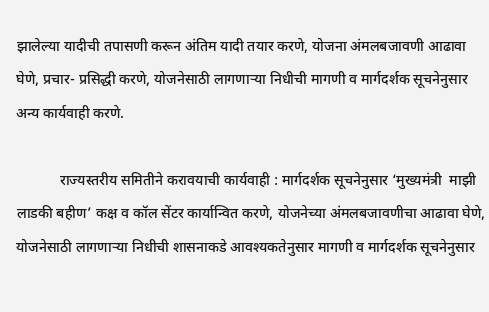झालेल्या यादीची तपासणी करून अंतिम यादी तयार करणे, योजना अंमलबजावणी आढावा घेणे, प्रचार- प्रसिद्धी करणे, योजनेसाठी लागणाऱ्या निधीची मागणी व मार्गदर्शक सूचनेनुसार अन्य कार्यवाही करणे.

            राज्यस्तरीय समितीने करावयाची कार्यवाही : मार्गदर्शक सूचनेनुसार ‘मुख्यमंत्री  माझी लाडकी बहीण’ कक्ष व कॉल सेंटर कार्यान्वित करणे, योजनेच्या अंमलबजावणीचा आढावा घेणे, योजनेसाठी लागणाऱ्या निधीची शासनाकडे आवश्यकतेनुसार मागणी व मार्गदर्शक सूचनेनुसार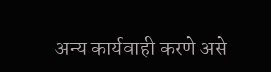अन्य कार्यवाही करणे असे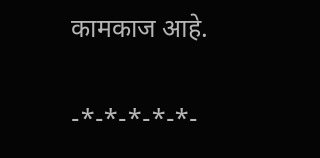कामकाज आहे.

-*-*-*-*-*-